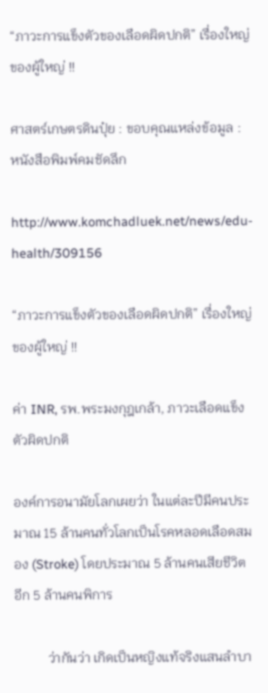“ภาวะการแข็งตัวของเลือดผิดปกติ” เรื่องใหญ่ของผู้ใหญ่ !!

ศาสตร์เกษตรดินปุ๋ย : ขอบคุณแหล่งข้อมูล : หนังสือพิมพ์คมชัดลึก

http://www.komchadluek.net/news/edu-health/309156

“ภาวะการแข็งตัวของเลือดผิดปกติ” เรื่องใหญ่ของผู้ใหญ่ !!

ค่า INR, รพ.พระมงกุฎเกล้า, ภาวะเลือดแข็งตัวผิดปกติ

องค์การอนามัยโลกเผยว่า ในแต่ละปีมีคนประมาณ 15 ล้านคนทั่วโลกเป็นโรคหลอดเลือดสมอง (Stroke) โดยประมาณ 5 ล้านคนเสียชีวิต อีก 5 ล้านคนพิการ

          ว่ากันว่า เกิดเป็นหญิงแท้จริงแสนลำบา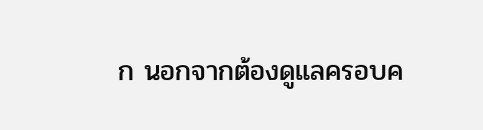ก นอกจากต้องดูแลครอบค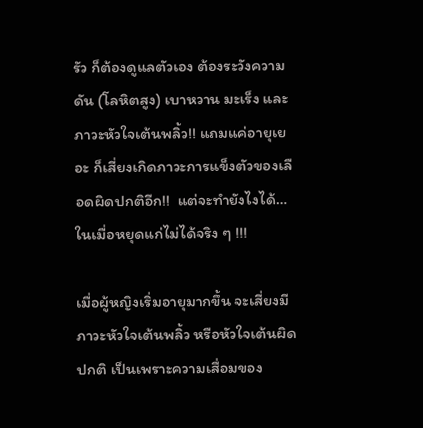รัว ก็ต้องดูแลตัวเอง ต้องระวังความดัน (โลหิตสูง) เบาหวาน มะเร็ง และภาวะหัวใจเต้นพลิ้ว!! แถมแค่อายุเยอะ ก็เสี่ยงเกิดภาวะการแข็งตัวของเลือดผิดปกติอีก!!  แต่จะทำยังไงได้…ในเมื่อหยุดแก่ไม่ได้จริง ๆ !!!

เมื่อผู้หญิงเริ่มอายุมากขึ้น จะเสี่ยงมีภาวะหัวใจเต้นพลิ้ว หรือหัวใจเต้นผิดปกติ เป็นเพราะความเสื่อมของ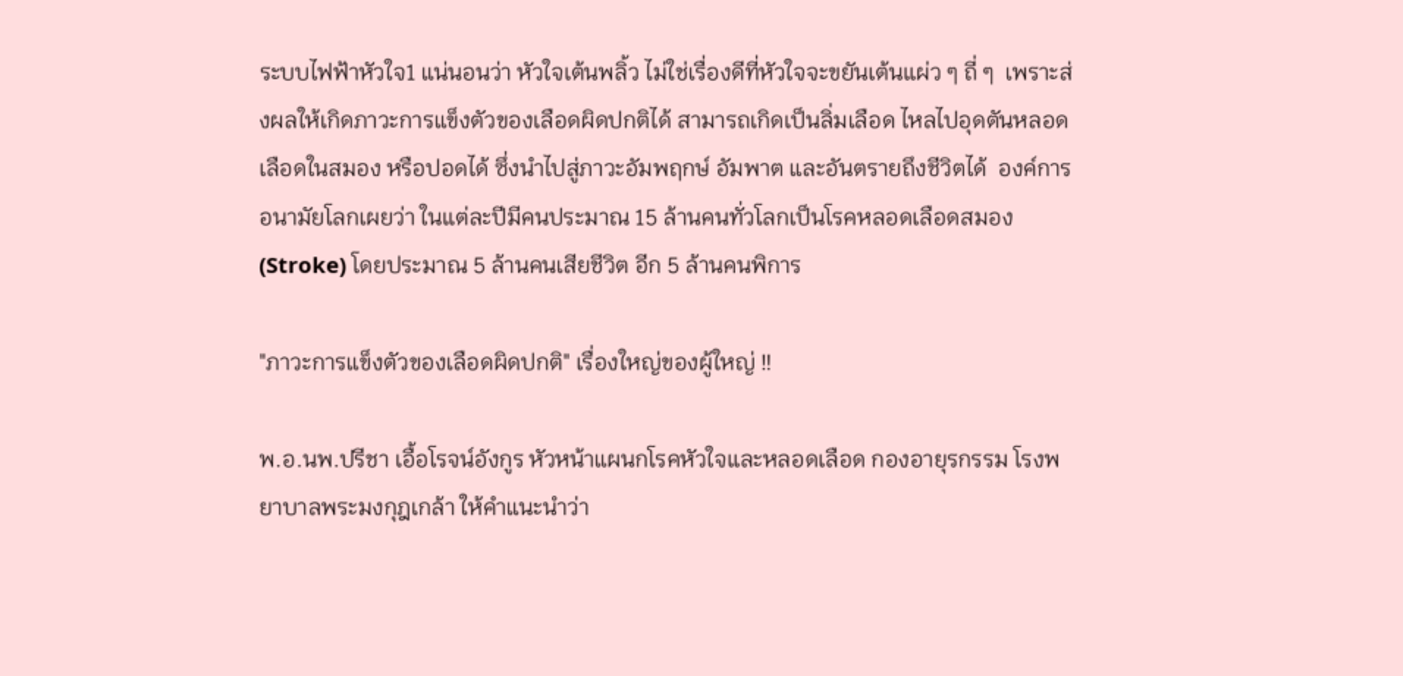ระบบไฟฟ้าหัวใจ1 แน่นอนว่า หัวใจเต้นพลิ้ว ไม่ใช่เรื่องดีที่หัวใจจะขยันเต้นแผ่ว ๆ ถี่ ๆ  เพราะส่งผลให้เกิดภาวะการแข็งตัวของเลือดผิดปกติได้ สามารถเกิดเป็นลิ่มเลือด ไหลไปอุดตันหลอดเลือดในสมอง หรือปอดได้ ซึ่งนำไปสู่ภาวะอัมพฤกษ์ อัมพาต และอันตรายถึงชีวิตได้  องค์การอนามัยโลกเผยว่า ในแต่ละปีมีคนประมาณ 15 ล้านคนทั่วโลกเป็นโรคหลอดเลือดสมอง (Stroke) โดยประมาณ 5 ล้านคนเสียชีวิต อีก 5 ล้านคนพิการ

"ภาวะการแข็งตัวของเลือดผิดปกติ" เรื่องใหญ่ของผู้ใหญ่ !!

พ.อ.นพ.ปรีชา เอื้อโรจน์อังกูร หัวหน้าแผนกโรคหัวใจและหลอดเลือด กองอายุรกรรม โรงพยาบาลพระมงกุฎเกล้า ให้คำแนะนำว่า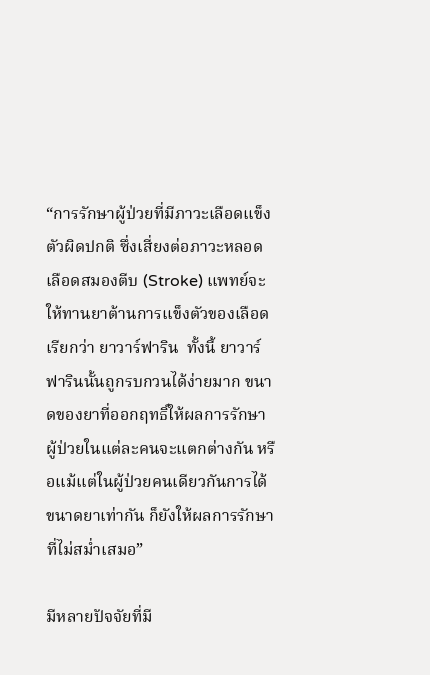“การรักษาผู้ป่วยที่มีภาวะเลือดแข็งตัวผิดปกติ ซึ่งเสี่ยงต่อภาวะหลอดเลือดสมองตีบ (Stroke) แพทย์จะให้ทานยาต้านการแข็งตัวของเลือด เรียกว่า ยาวาร์ฟาริน  ทั้งนี้ ยาวาร์ฟารินนั้นถูกรบกวนได้ง่ายมาก ขนาดของยาที่ออกฤทธิ์ให้ผลการรักษาผู้ป่วยในแต่ละคนจะแตกต่างกัน หรือแม้แต่ในผู้ป่วยคนเดียวกันการได้ขนาดยาเท่ากัน ก็ยังให้ผลการรักษาที่ไม่สม่ำเสมอ”

มีหลายปัจจัยที่มี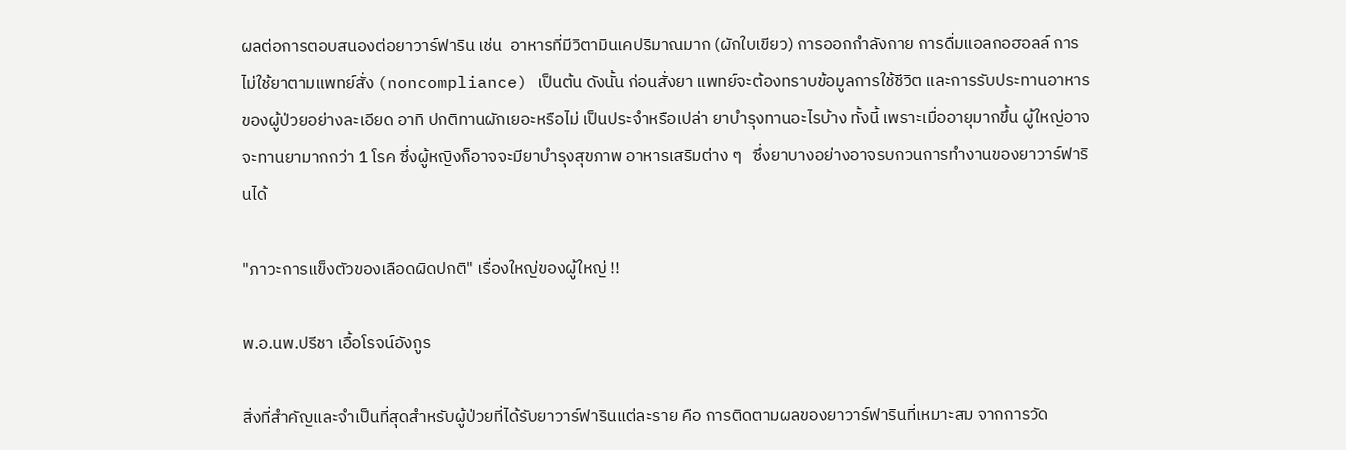ผลต่อการตอบสนองต่อยาวาร์ฟาริน เช่น  อาหารที่มีวิตามินเคปริมาณมาก (ผักใบเขียว) การออกกำลังกาย การดื่มแอลกอฮอลล์ การไม่ใช้ยาตามแพทย์สั่ง (noncompliance) เป็นต้น ดังนั้น ก่อนสั่งยา แพทย์จะต้องทราบข้อมูลการใช้ชีวิต และการรับประทานอาหารของผู้ป่วยอย่างละเอียด อาทิ ปกติทานผักเยอะหรือไม่ เป็นประจำหรือเปล่า ยาบำรุงทานอะไรบ้าง ทั้งนี้ เพราะเมื่ออายุมากขึ้น ผู้ใหญ่อาจจะทานยามากกว่า 1 โรค ซึ่งผู้หญิงก็อาจจะมียาบำรุงสุขภาพ อาหารเสริมต่าง ๆ   ซึ่งยาบางอย่างอาจรบกวนการทำงานของยาวาร์ฟารินได้

"ภาวะการแข็งตัวของเลือดผิดปกติ" เรื่องใหญ่ของผู้ใหญ่ !!

พ.อ.นพ.ปรีชา เอื้อโรจน์อังกูร

สิ่งที่สำคัญและจำเป็นที่สุดสำหรับผู้ป่วยที่ได้รับยาวาร์ฟารินแต่ละราย คือ การติดตามผลของยาวาร์ฟารินที่เหมาะสม จากการวัด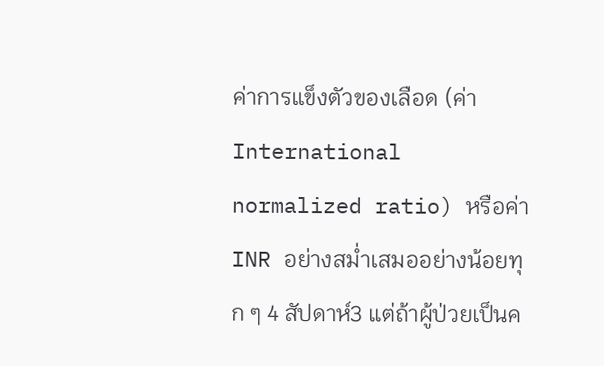ค่าการแข็งตัวของเลือด (ค่า International normalized ratio) หรือค่า INR อย่างสม่ำเสมออย่างน้อยทุก ๆ 4 สัปดาห์3 แต่ถ้าผู้ป่วยเป็นค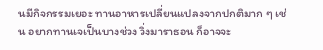นมีกิจกรรมเยอะ ทานอาหารเปลี่ยนแปลงจากปกติมาก ๆ เช่น อยากทานเจเป็นบางช่วง วิ่งมาราธอน ก็อาจจะ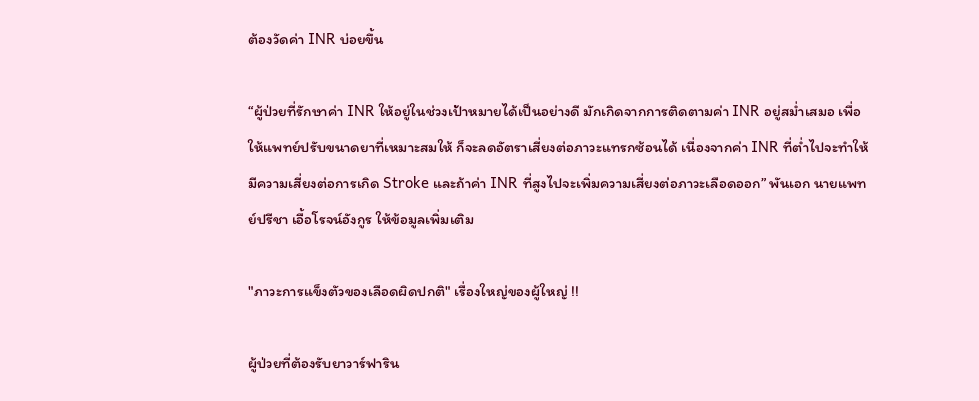ต้องวัดค่า INR บ่อยขึ้น

“ผู้ป่วยที่รักษาค่า INR ให้อยู่ในช่วงเป้าหมายได้เป็นอย่างดี มักเกิดจากการติดตามค่า INR อยู่สม่ำเสมอ เพื่อให้แพทย์ปรับขนาดยาที่เหมาะสมให้ ก็จะลดอัตราเสี่ยงต่อภาวะแทรกซ้อนได้ เนื่องจากค่า INR ที่ต่ำไปจะทำให้มีความเสี่ยงต่อการเกิด Stroke และถ้าค่า INR ที่สูงไปจะเพิ่มความเสี่ยงต่อภาวะเลือดออก” พันเอก นายแพทย์ปรีชา เอื้อโรจน์อังกูร ให้ข้อมูลเพิ่มเติม

"ภาวะการแข็งตัวของเลือดผิดปกติ" เรื่องใหญ่ของผู้ใหญ่ !!

ผู้ป่วยที่ต้องรับยาวาร์ฟาริน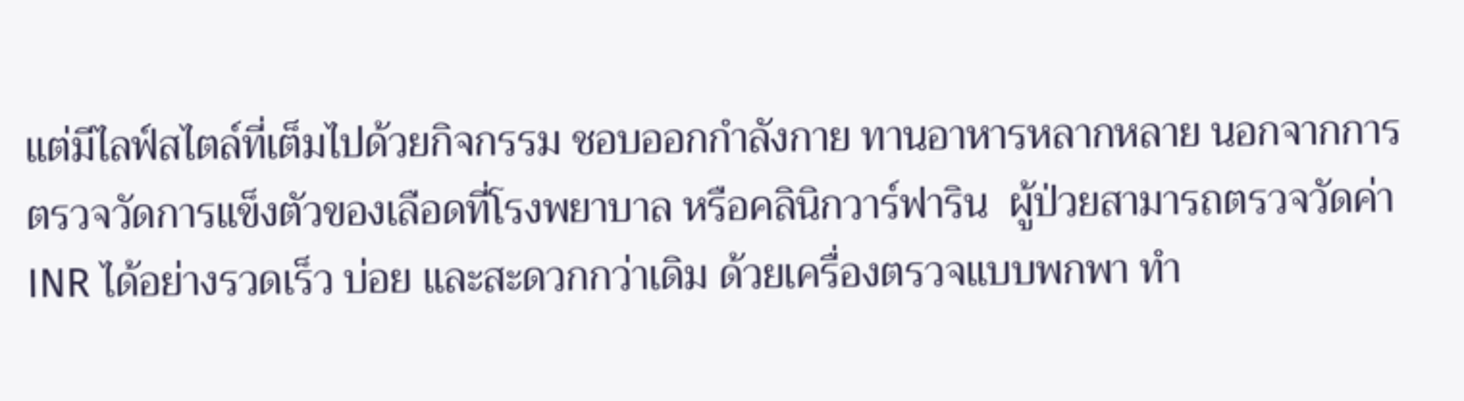แต่มีไลฟ์สไตล์ที่เต็มไปด้วยกิจกรรม ชอบออกกำลังกาย ทานอาหารหลากหลาย นอกจากการตรวจวัดการแข็งตัวของเลือดที่โรงพยาบาล หรือคลินิกวาร์ฟาริน  ผู้ป่วยสามารถตรวจวัดค่า INR ได้อย่างรวดเร็ว บ่อย และสะดวกกว่าเดิม ด้วยเครื่องตรวจแบบพกพา ทำ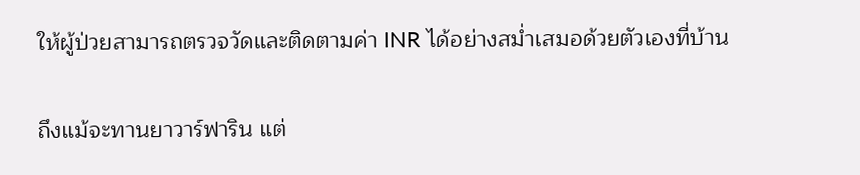ให้ผู้ป่วยสามารถตรวจวัดและติดตามค่า INR ได้อย่างสม่ำเสมอด้วยตัวเองที่บ้าน

ถึงแม้จะทานยาวาร์ฟาริน แต่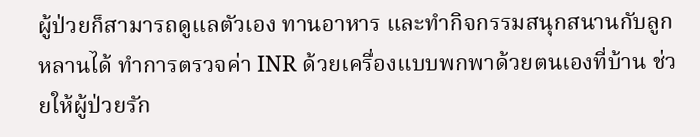ผู้ป่วยก็สามารถดูแลตัวเอง ทานอาหาร และทำกิจกรรมสนุกสนานกับลูกหลานได้ ทำการตรวจค่า INR ด้วยเครื่องแบบพกพาด้วยตนเองที่บ้าน ช่วยให้ผู้ป่วยรัก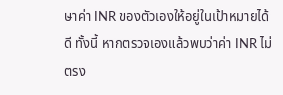ษาค่า INR ของตัวเองให้อยู่ในเป้าหมายได้ดี ทั้งนี้ หากตรวจเองแล้วพบว่าค่า INR ไม่ตรง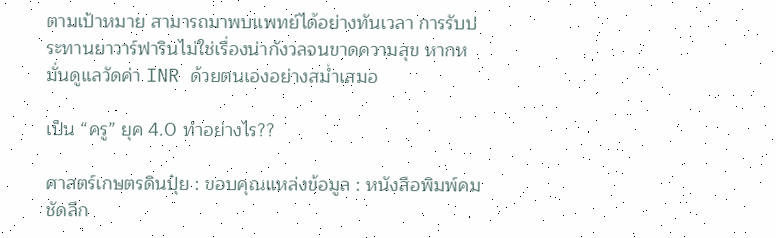ตามเป้าหมาย สามารถมาพบแพทย์ได้อย่างทันเวลา การรับประทานยาวาร์ฟารินไม่ใช่เรื่องน่ากังวลจนขาดความสุข หากหมั่นดูแลวัดค่า INR ด้วยตนเองอย่างสม่ำเสมอ

เป็น “ครู” ยุค 4.0 ทำอย่างไร??

ศาสตร์เกษตรดินปุ๋ย : ขอบคุณแหล่งข้อมูล : หนังสือพิมพ์คมชัดลึก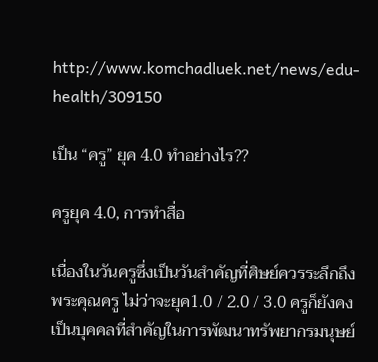http://www.komchadluek.net/news/edu-health/309150

เป็น “ครู” ยุค 4.0 ทำอย่างไร??

ครูยุค 4.0, การทำสื่อ

เนื่องในวันครูซึ่งเป็นวันสำคัญที่ศิษย์ควรระลึกถึงพระคุณครู ไม่ว่าจะยุค1.0 / 2.0 / 3.0 ครูก็ยังคงเป็นบุคคลที่สำคัญในการพัฒนาทรัพยากรมนุษย์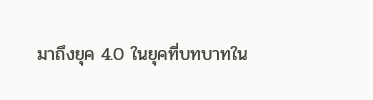มาถึงยุค 4.0 ในยุคที่บทบาทใน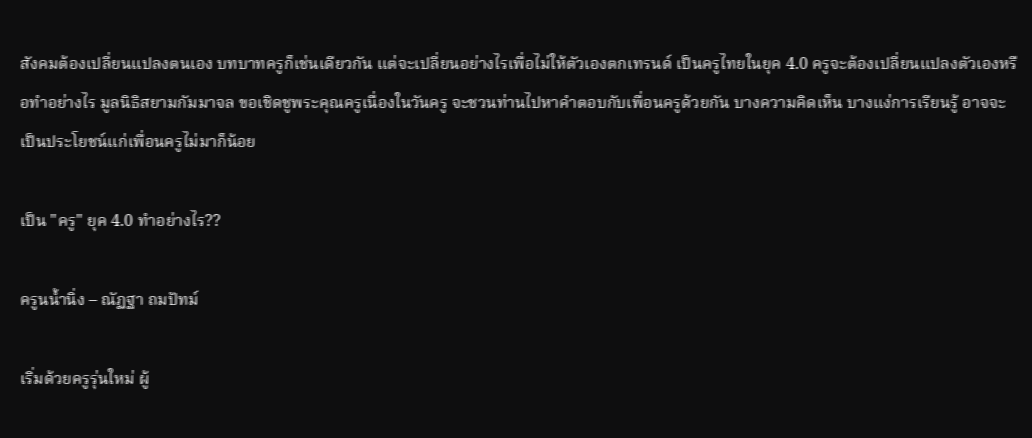สังคมต้องเปลี่ยนแปลงตนเอง บทบาทครูก็เช่นเดียวกัน แต่จะเปลี่ยนอย่างไรเพื่อไม่ให้ตัวเองตกเทรนด์ เป็นครูไทยในยุค 4.0 ครูจะต้องเปลี่ยนแปลงตัวเองหรือทำอย่างไร มูลนิธิสยามกัมมาจล ขอเชิดชูพระคุณครูเนื่องในวันครู จะชวนท่านไปหาคำตอบกับเพื่อนครูด้วยกัน บางความคิดเห็น บางแง่การเรียนรู้ อาจจะเป็นประโยชน์แก่เพื่อนครูไม่มาก็น้อย

เป็น "ครู" ยุค 4.0 ทำอย่างไร??

ครูนน้ำนิ่ง – ณัฏฐา ถมปัทม์

เริ่มด้วยครูรุ่นใหม่ ผู้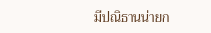มีปณิธานน่ายก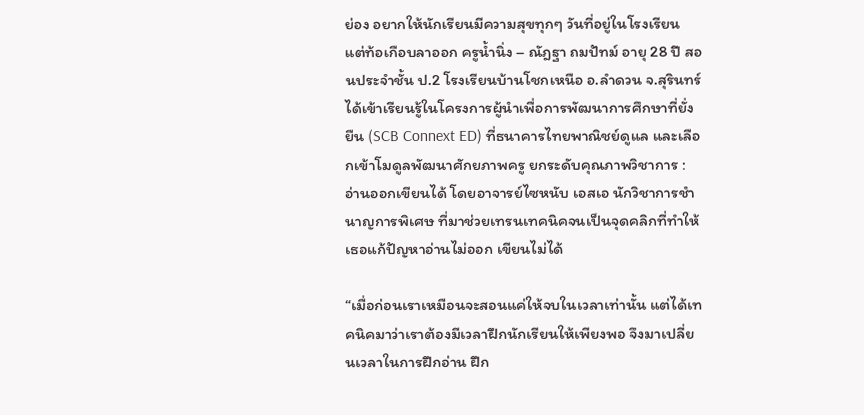ย่อง อยากให้นักเรียนมีความสุขทุกๆ วันที่อยู่ในโรงเรียน แต่ท้อเกือบลาออก ครูน้ำนิ่ง – ณัฎฐา ถมปัทม์ อายุ 28 ปี สอนประจำชั้น ป.2 โรงเรียนบ้านโชกเหนือ อ.ลำดวน จ.สุรินทร์ ได้เข้าเรียนรู้ในโครงการผู้นำเพื่อการพัฒนาการศึกษาที่ยั่งยืน (SCB Connext ED) ที่ธนาคารไทยพาณิชย์ดูแล และเลือกเข้าโมดูลพัฒนาศักยภาพครู ยกระดับคุณภาพวิชาการ : อ่านออกเขียนได้ โดยอาจารย์ไซหนับ เอสเอ นักวิชาการชำนาญการพิเศษ ที่มาช่วยเทรนเทคนิคจนเป็นจุดคลิกที่ทำให้เธอแก้ปัญหาอ่านไม่ออก เขียนไม่ได้

“เมื่อก่อนเราเหมือนจะสอนแค่ให้จบในเวลาเท่านั้น แต่ได้เทคนิคมาว่าเราต้องมีเวลาฝึกนักเรียนให้เพียงพอ จึงมาเปลี่ยนเวลาในการฝึกอ่าน ฝึก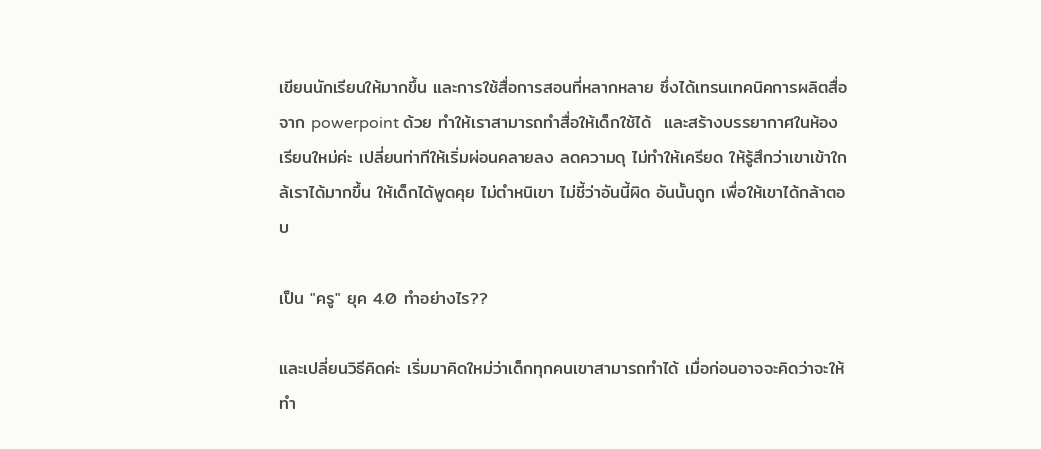เขียนนักเรียนให้มากขึ้น และการใช้สื่อการสอนที่หลากหลาย ซึ่งได้เทรนเทคนิคการผลิตสื่อจาก powerpoint ด้วย ทำให้เราสามารถทำสื่อให้เด็กใช้ได้  และสร้างบรรยากาศในห้องเรียนใหม่ค่ะ เปลี่ยนท่าทีให้เริ่มผ่อนคลายลง ลดความดุ ไม่ทำให้เครียด ให้รู้สึกว่าเขาเข้าใกล้เราได้มากขึ้น ให้เด็กได้พูดคุย ไม่ตำหนิเขา ไม่ชี้ว่าอันนี้ผิด อันนั้นถูก เพื่อให้เขาได้กล้าตอบ

เป็น "ครู" ยุค 4.0 ทำอย่างไร??

และเปลี่ยนวิธีคิดค่ะ เริ่มมาคิดใหม่ว่าเด็กทุกคนเขาสามารถทำได้ เมื่อก่อนอาจจะคิดว่าจะให้ทำ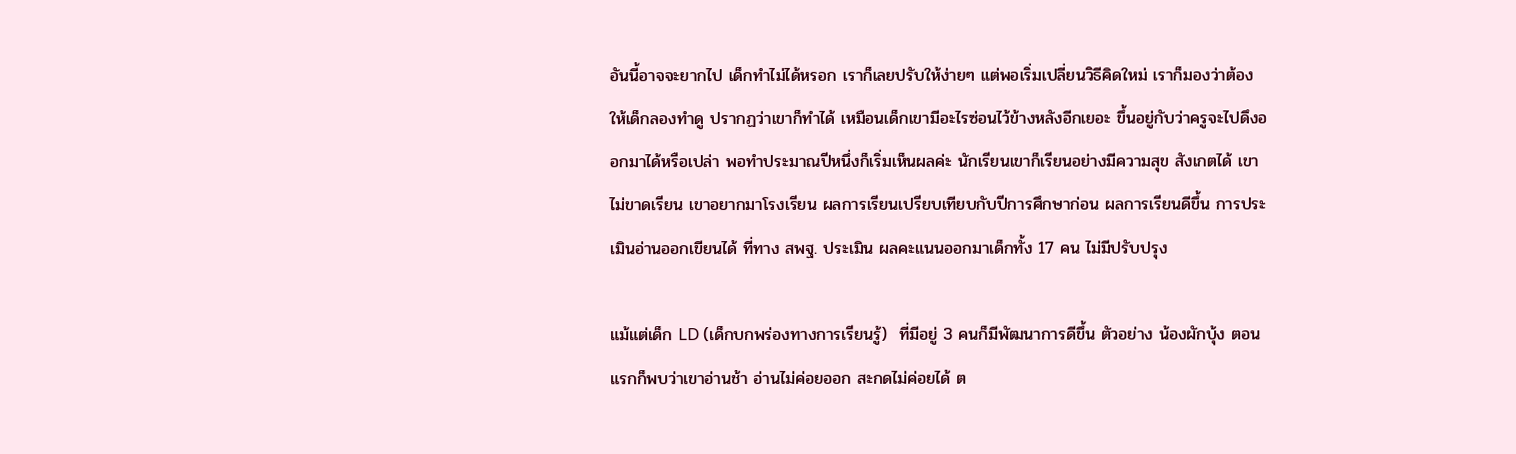อันนี้อาจจะยากไป เด็กทำไม่ได้หรอก เราก็เลยปรับให้ง่ายๆ แต่พอเริ่มเปลี่ยนวิธีคิดใหม่ เราก็มองว่าต้องให้เด็กลองทำดู ปรากฏว่าเขาก็ทำได้ เหมือนเด็กเขามีอะไรซ่อนไว้ข้างหลังอีกเยอะ ขึ้นอยู่กับว่าครูจะไปดึงออกมาได้หรือเปล่า พอทำประมาณปีหนึ่งก็เริ่มเห็นผลค่ะ นักเรียนเขาก็เรียนอย่างมีความสุข สังเกตได้ เขาไม่ขาดเรียน เขาอยากมาโรงเรียน ผลการเรียนเปรียบเทียบกับปีการศึกษาก่อน ผลการเรียนดีขึ้น การประเมินอ่านออกเขียนได้ ที่ทาง สพฐ. ประเมิน ผลคะแนนออกมาเด็กทั้ง 17 คน ไม่มีปรับปรุง

แม้แต่เด็ก LD (เด็กบกพร่องทางการเรียนรู้)  ที่มีอยู่ 3 คนก็มีพัฒนาการดีขึ้น ตัวอย่าง น้องผักบุ้ง ตอนแรกก็พบว่าเขาอ่านช้า อ่านไม่ค่อยออก สะกดไม่ค่อยได้ ต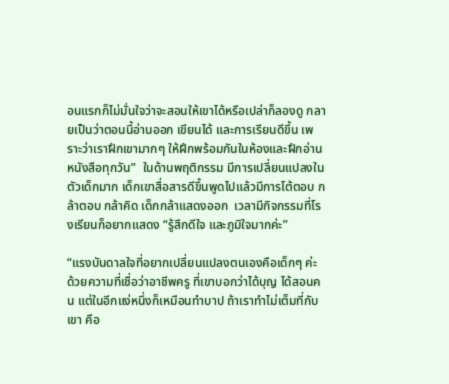อนแรกก็ไม่มั่นใจว่าจะสอนให้เขาได้หรือเปล่าก็ลองดู กลายเป็นว่าตอนนี้อ่านออก เขียนได้ และการเรียนดีขึ้น เพราะว่าเราฝึกเขามากๆ ให้ฝึกพร้อมกันในห้องและฝึกอ่านหนังสือทุกวัน”  ในด้านพฤติกรรม มีการเปลี่ยนแปลงในตัวเด็กมาก เด็กเขาสื่อสารดีขึ้นพูดไปแล้วมีการโต้ตอบ กล้าตอบ กล้าคิด เด็กกล้าแสดงออก  เวลามีกิจกรรมที่โรงเรียนก็อยากแสดง “รู้สึกดีใจ และภูมิใจมากค่ะ”

“แรงบันดาลใจที่อยากเปลี่ยนแปลงตนเองคือเด็กๆ ค่ะ ด้วยความที่เชื่อว่าอาชีพครู ที่เขาบอกว่าได้บุญ ได้สอนคน แต่ในอีกแง่หนึ่งก็เหมือนทำบาป ถ้าเราทำไม่เต็มที่กับเขา คือ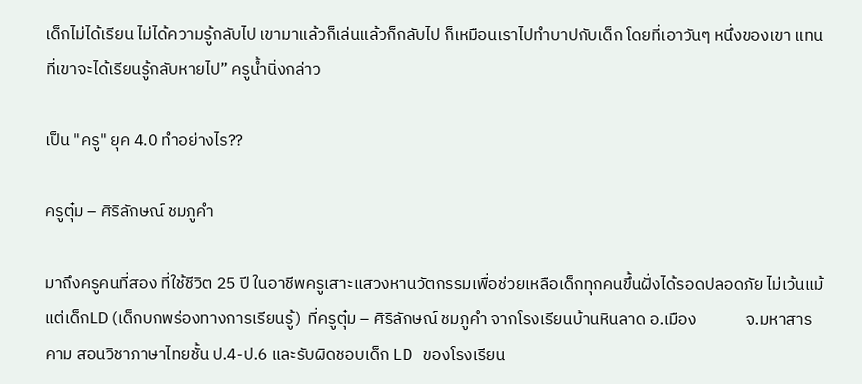เด็กไม่ได้เรียน ไม่ได้ความรู้กลับไป เขามาแล้วก็เล่นแล้วก็กลับไป ก็เหมือนเราไปทำบาปกับเด็ก โดยที่เอาวันๆ หนึ่งของเขา แทนที่เขาจะได้เรียนรู้กลับหายไป” ครูน้ำนิ่งกล่าว

เป็น "ครู" ยุค 4.0 ทำอย่างไร??

ครูตุ๋ม – ศิริลักษณ์ ชมภูคำ

มาถึงครูคนที่สอง ที่ใช้ชีวิต 25 ปี ในอาชีพครูเสาะแสวงหานวัตกรรมเพื่อช่วยเหลือเด็กทุกคนขึ้นฝั่งได้รอดปลอดภัย ไม่เว้นแม้แต่เด็กLD (เด็กบกพร่องทางการเรียนรู้)  ที่ครูตุ๋ม – ศิริลักษณ์ ชมภูคำ จากโรงเรียนบ้านหินลาด อ.เมือง             จ.มหาสารคาม สอนวิชาภาษาไทยชั้น ป.4-ป.6 และรับผิดชอบเด็ก LD ของโรงเรียน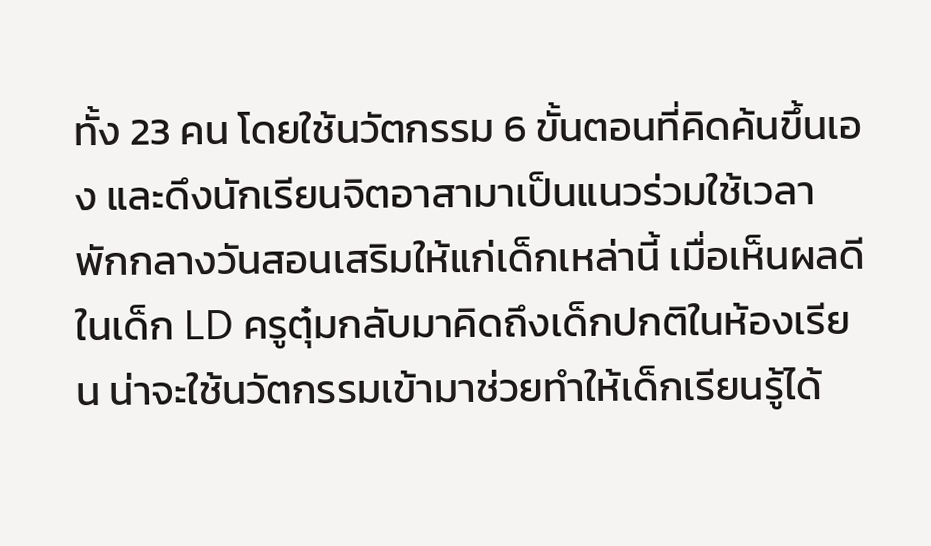ทั้ง 23 คน โดยใช้นวัตกรรม 6 ขั้นตอนที่คิดค้นขึ้นเอง และดึงนักเรียนจิตอาสามาเป็นแนวร่วมใช้เวลาพักกลางวันสอนเสริมให้แก่เด็กเหล่านี้ เมื่อเห็นผลดีในเด็ก LD ครูตุ๋มกลับมาคิดถึงเด็กปกติในห้องเรียน น่าจะใช้นวัตกรรมเข้ามาช่วยทำให้เด็กเรียนรู้ได้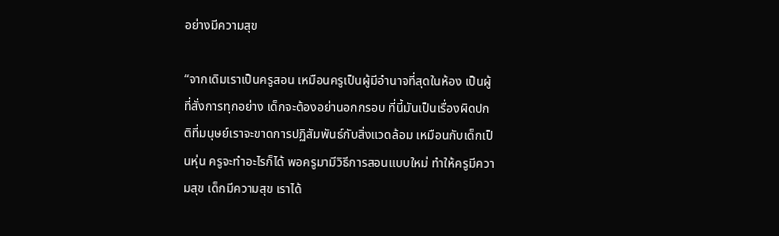อย่างมีความสุข

“จากเดิมเราเป็นครูสอน เหมือนครูเป็นผู้มีอำนาจที่สุดในห้อง เป็นผู้ที่สั่งการทุกอย่าง เด็กจะต้องอย่านอกกรอบ ที่นี้มันเป็นเรื่องผิดปกติที่มนุษย์เราจะขาดการปฏิสัมพันธ์กับสิ่งแวดล้อม เหมือนกับเด็กเป็นหุ่น ครูจะทำอะไรก็ได้ พอครูมามีวิธีการสอนแบบใหม่ ทำให้ครูมีความสุข เด็กมีความสุข เราได้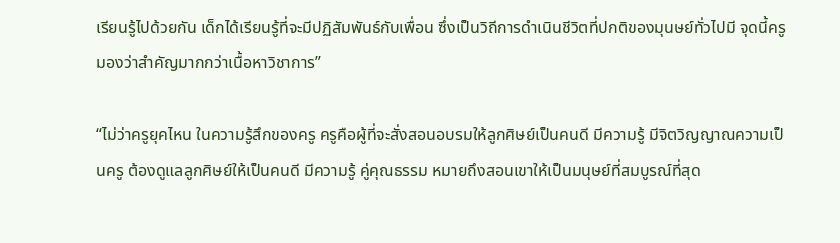เรียนรู้ไปด้วยกัน เด็กได้เรียนรู้ที่จะมีปฏิสัมพันธ์กับเพื่อน ซึ่งเป็นวิถีการดำเนินชีวิตที่ปกติของมุนษย์ทั่วไปมี จุดนี้ครูมองว่าสำคัญมากกว่าเนื้อหาวิชาการ”

“ไม่ว่าครูยุคไหน ในความรู้สึกของครู ครูคือผู้ที่จะสั่งสอนอบรมให้ลูกศิษย์เป็นคนดี มีความรู้ มีจิตวิญญาณความเป็นครู ต้องดูแลลูกศิษย์ให้เป็นคนดี มีความรู้ คู่คุณธรรม หมายถึงสอนเขาให้เป็นมนุษย์ที่สมบูรณ์ที่สุด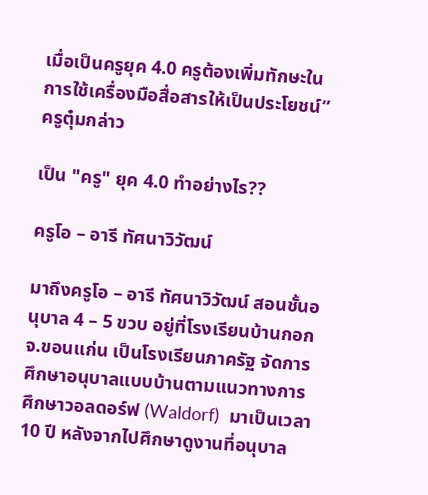เมื่อเป็นครูยุค 4.0 ครูต้องเพิ่มทักษะในการใช้เครื่องมือสื่อสารให้เป็นประโยชน์” ครูตุ๋มกล่าว

เป็น "ครู" ยุค 4.0 ทำอย่างไร??

ครูโอ – อารี ทัศนาวิวัฒน์

มาถึงครูโอ – อารี ทัศนาวิวัฒน์ สอนชั้นอนุบาล 4 – 5 ขวบ อยู่ที่โรงเรียนบ้านกอก จ.ขอนแก่น เป็นโรงเรียนภาครัฐ จัดการศึกษาอนุบาลแบบบ้านตามแนวทางการศึกษาวอลดอร์ฟ (Waldorf)  มาเป็นเวลา 10 ปี หลังจากไปศึกษาดูงานที่อนุบาล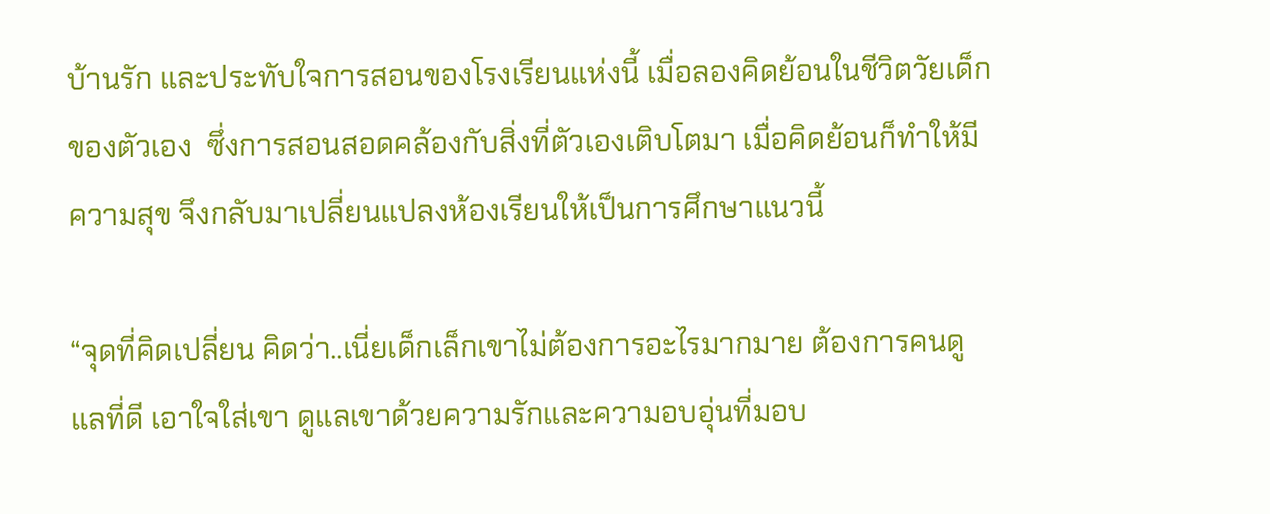บ้านรัก และประทับใจการสอนของโรงเรียนแห่งนี้ เมื่อลองคิดย้อนในชีวิตวัยเด็กของตัวเอง  ซึ่งการสอนสอดคล้องกับสิ่งที่ตัวเองเติบโตมา เมื่อคิดย้อนก็ทำให้มีความสุข จึงกลับมาเปลี่ยนแปลงห้องเรียนให้เป็นการศึกษาแนวนี้

“จุดที่คิดเปลี่ยน คิดว่า..เนี่ยเด็กเล็กเขาไม่ต้องการอะไรมากมาย ต้องการคนดูแลที่ดี เอาใจใส่เขา ดูแลเขาด้วยความรักและความอบอุ่นที่มอบ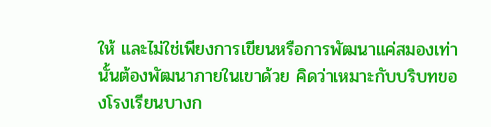ให้ และไม่ใช่เพียงการเขียนหรือการพัฒนาแค่สมองเท่านั้นต้องพัฒนาภายในเขาด้วย คิดว่าเหมาะกับบริบทของโรงเรียนบางก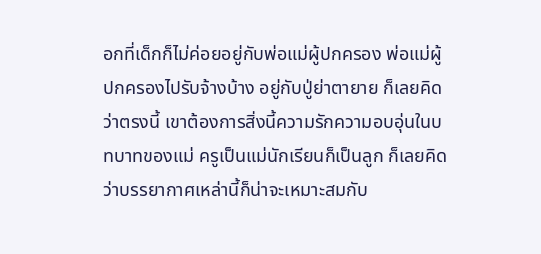อกที่เด็กก็ไม่ค่อยอยู่กับพ่อแม่ผู้ปกครอง พ่อแม่ผู้ปกครองไปรับจ้างบ้าง อยู่กับปู่ย่าตายาย ก็เลยคิดว่าตรงนี้ เขาต้องการสิ่งนี้ความรักความอบอุ่นในบทบาทของแม่ ครูเป็นแม่นักเรียนก็เป็นลูก ก็เลยคิดว่าบรรยากาศเหล่านี้ก็น่าจะเหมาะสมกับ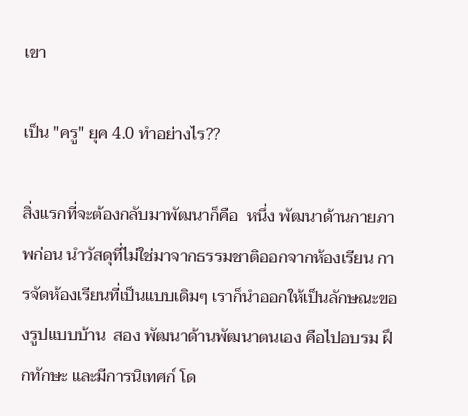เขา

เป็น "ครู" ยุค 4.0 ทำอย่างไร??

สิ่งแรกที่จะต้องกลับมาพัฒนาก็คือ  หนึ่ง พัฒนาด้านกายภาพก่อน นำวัสดุที่ไม่ใช่มาจากธรรมชาติออกจากห้องเรียน การจัดห้องเรียนที่เป็นแบบเดิมๆ เราก็นำออกให้เป็นลักษณะของรูปแบบบ้าน  สอง พัฒนาด้านพัฒนาตนเอง คือไปอบรม ฝึกทักษะ และมีการนิเทศก์ โด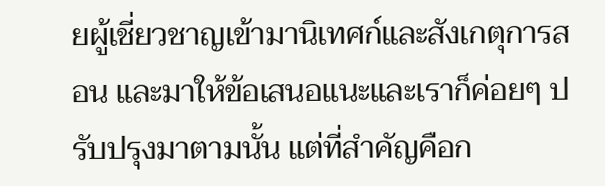ยผู้เชี่ยวชาญเข้ามานิเทศก์และสังเกตุการสอน และมาให้ข้อเสนอแนะและเราก็ค่อยๆ ปรับปรุงมาตามนั้น แต่ที่สำคัญคือก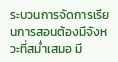ระบวนการจัดการเรียนการสอนต้องมีจังหวะที่สม่ำเสมอ มี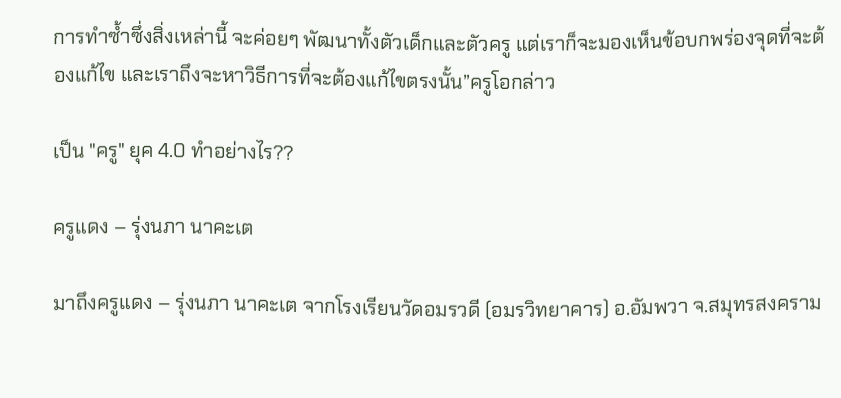การทำซ้ำซึ่งสิ่งเหล่านี้ จะค่อยๆ พัฒนาทั้งตัวเด็กและตัวครู แต่เราก็จะมองเห็นข้อบกพร่องจุดที่จะต้องแก้ไข และเราถึงจะหาวิธีการที่จะต้องแก้ไขตรงนั้น”ครูโอกล่าว

เป็น "ครู" ยุค 4.0 ทำอย่างไร??

ครูแดง – รุ่งนภา นาคะเต

มาถึงครูแดง – รุ่งนภา นาคะเต จากโรงเรียนวัดอมรวดี (อมรวิทยาคาร) อ.อัมพวา จ.สมุทรสงคราม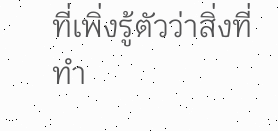ที่เพิ่งรู้ตัวว่าสิ่งที่ทำ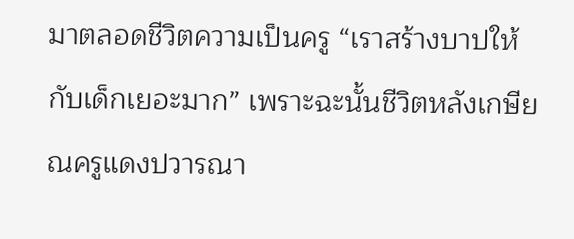มาตลอดชีวิตความเป็นครู “เราสร้างบาปให้กับเด็กเยอะมาก” เพราะฉะนั้นชีวิตหลังเกษียณครูแดงปวารณา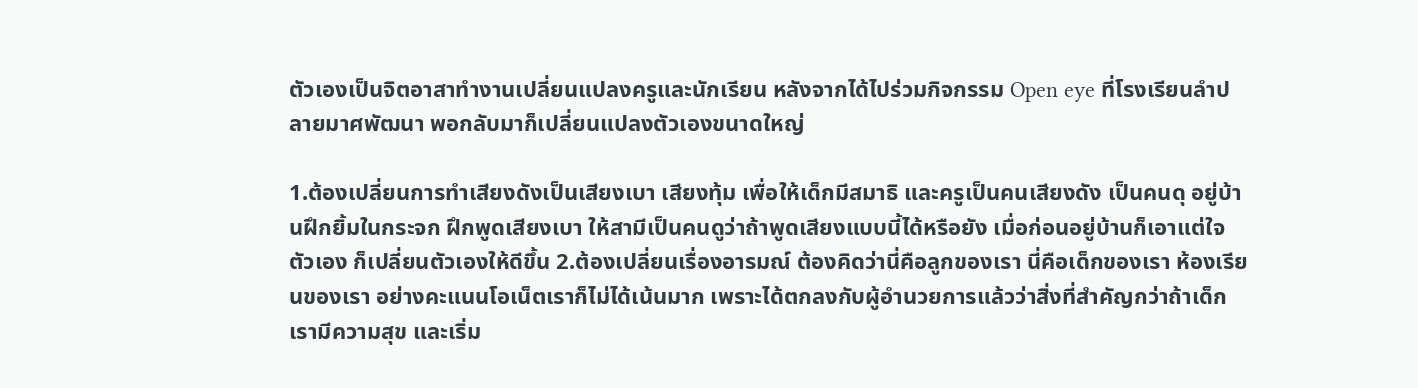ตัวเองเป็นจิตอาสาทำงานเปลี่ยนแปลงครูและนักเรียน หลังจากได้ไปร่วมกิจกรรม Open eye ที่โรงเรียนลำปลายมาศพัฒนา พอกลับมาก็เปลี่ยนแปลงตัวเองขนาดใหญ่

1.ต้องเปลี่ยนการทำเสียงดังเป็นเสียงเบา เสียงทุ้ม เพื่อให้เด็กมีสมาธิ และครูเป็นคนเสียงดัง เป็นคนดุ อยู่บ้านฝึกยิ้มในกระจก ฝึกพูดเสียงเบา ให้สามีเป็นคนดูว่าถ้าพูดเสียงแบบนี้ได้หรือยัง เมื่อก่อนอยู่บ้านก็เอาแต่ใจตัวเอง ก็เปลี่ยนตัวเองให้ดีขึ้น 2.ต้องเปลี่ยนเรื่องอารมณ์ ต้องคิดว่านี่คือลูกของเรา นี่คือเด็กของเรา ห้องเรียนของเรา อย่างคะแนนโอเน็ตเราก็ไม่ได้เน้นมาก เพราะได้ตกลงกับผู้อำนวยการแล้วว่าสิ่งที่สำคัญกว่าถ้าเด็กเรามีความสุข และเริ่ม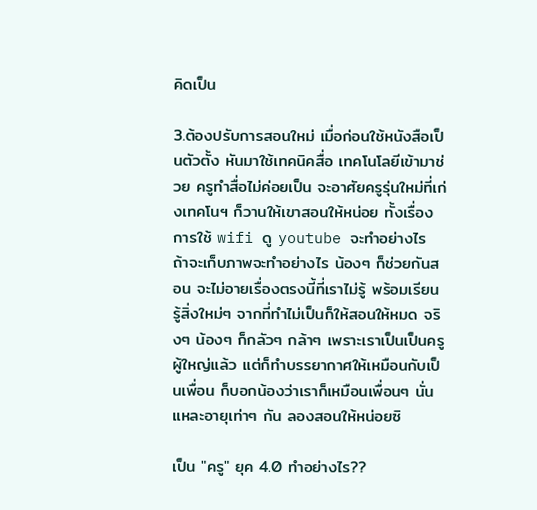คิดเป็น

3.ต้องปรับการสอนใหม่ เมื่อก่อนใช้หนังสือเป็นตัวตั้ง หันมาใช้เทคนิคสื่อ เทคโนโลยีเข้ามาช่วย ครูทำสื่อไม่ค่อยเป็น จะอาศัยครูรุ่นใหม่ที่เก่งเทคโนฯ ก็วานให้เขาสอนให้หน่อย ทั้งเรื่องการใช้ wifi ดู youtube จะทำอย่างไร ถ้าจะเก็บภาพจะทำอย่างไร น้องๆ ก็ช่วยกันสอน จะไม่อายเรื่องตรงนี้ที่เราไม่รู้ พร้อมเรียนรู้สิ่งใหม่ๆ จากที่ทำไม่เป็นก็ให้สอนให้หมด จริงๆ น้องๆ ก็กลัวๆ กล้าๆ เพราะเราเป็นเป็นครูผู้ใหญ่แล้ว แต่ก็ทำบรรยากาศให้เหมือนกับเป็นเพื่อน ก็บอกน้องว่าเราก็เหมือนเพื่อนๆ นั่นแหละอายุเท่าๆ กัน ลองสอนให้หน่อยซิ

เป็น "ครู" ยุค 4.0 ทำอย่างไร??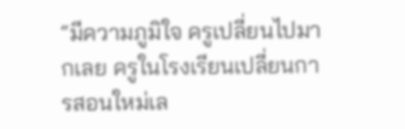“มีความภูมิใจ ครูเปลี่ยนไปมากเลย ครูในโรงเรียนเปลี่ยนการสอนใหม่เล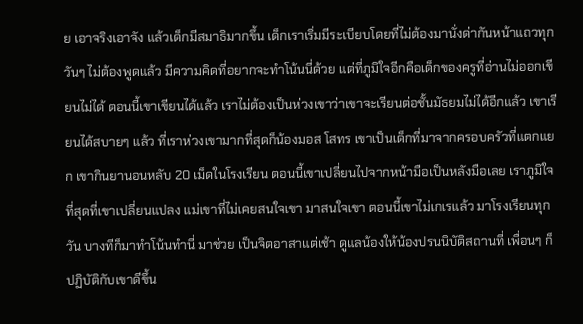ย เอาจริงเอาจัง แล้วเด็กมีสมาธิมากขึ้น เด็กเราเริ่มมีระเบียบโดยที่ไม่ต้องมานั่งด่ากันหน้าแถวทุกวันๆ ไม่ต้องพูดแล้ว มีความคิดที่อยากจะทำโน้นนี่ด้วย แต่ที่ภูมิใจอีกคือเด็กของครูที่อ่านไม่ออกเขียนไม่ได้ ตอนนี้เขาเขียนได้แล้ว เราไม่ต้องเป็นห่วงเขาว่าเขาจะเรียนต่อชั้นมัธยมไม่ได้อีกแล้ว เขาเรียนได้สบายๆ แล้ว ที่เราห่วงเขามากที่สุดก็น้องมอส โสทร เขาเป็นเด็กที่มาจากครอบครัวที่แตกแยก เขากินยานอนหลับ 20 เม็ดในโรงเรียน ตอนนี้เขาเปลี่ยนไปจากหน้ามือเป็นหลังมือเลย เราภูมิใจที่สุดที่เขาเปลี่ยนแปลง แม่เขาที่ไม่เคยสนใจเขา มาสนใจเขา ตอนนี้เขาไม่เกเรแล้ว มาโรงเรียนทุกวัน บางทีก็มาทำโน้นทำนี่ มาช่วย เป็นจิตอาสาแต่เช้า ดูแลน้องให้น้องปรนนิบัติสถานที่ เพื่อนๆ ก็ปฏิบัติกับเขาดีขึ้น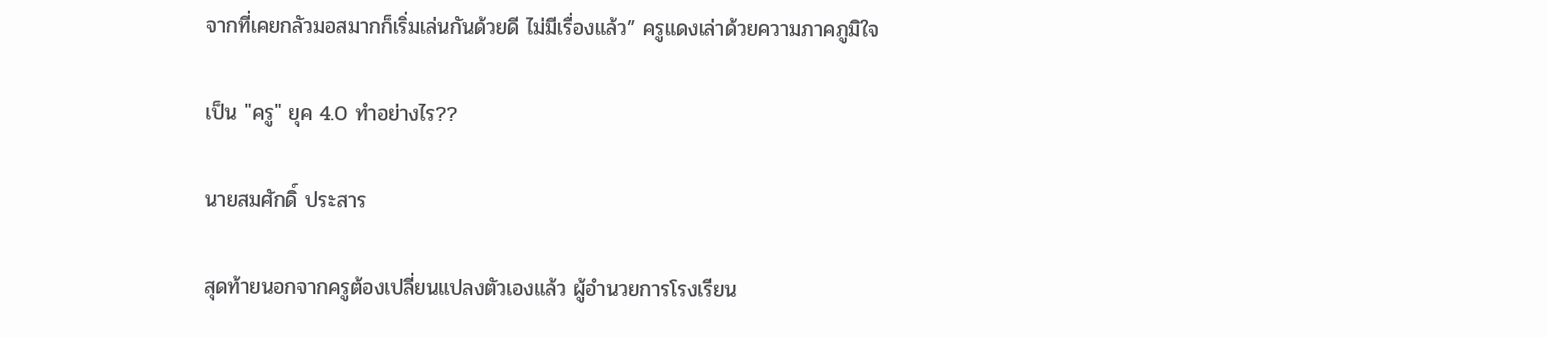จากที่เคยกลัวมอสมากก็เริ่มเล่นกันด้วยดี ไม่มีเรื่องแล้ว” ครูแดงเล่าด้วยความภาคภูมิใจ

เป็น "ครู" ยุค 4.0 ทำอย่างไร??

นายสมศักดิ์ ประสาร

สุดท้ายนอกจากครูต้องเปลี่ยนแปลงตัวเองแล้ว ผู้อำนวยการโรงเรียน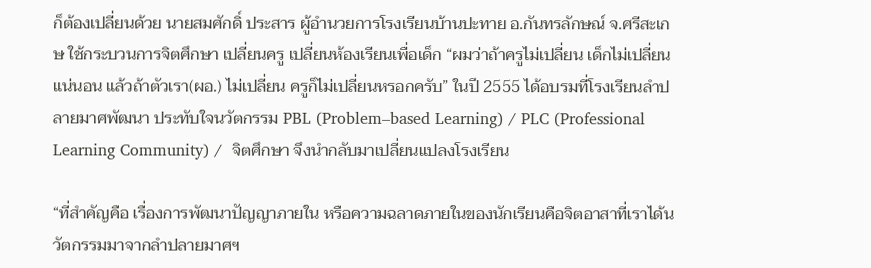ก็ต้องเปลี่ยนด้วย นายสมศักดิ์ ประสาร ผู้อำนวยการโรงเรียนบ้านปะทาย อ.กันทรลักษณ์ จ.ศรีสะเกษ ใช้กระบวนการจิตศึกษา เปลี่ยนครู เปลี่ยนห้องเรียนเพื่อเด็ก “ผมว่าถ้าครูไม่เปลี่ยน เด็กไม่เปลี่ยนแน่นอน แล้วถ้าตัวเรา(ผอ.) ไม่เปลี่ยน ครูก็ไม่เปลี่ยนหรอกครับ” ในปี 2555 ได้อบรมที่โรงเรียนลำปลายมาศพัฒนา ประทับใจนวัตกรรม PBL (Problem–based Learning) / PLC (Professional Learning Community) /  จิตศึกษา จึงนำกลับมาเปลี่ยนแปลงโรงเรียน

“ที่สำคัญคือ เรื่องการพัฒนาปัญญาภายใน หรือความฉลาดภายในของนักเรียนคือจิตอาสาที่เราได้นวัตกรรมมาจากลำปลายมาศฯ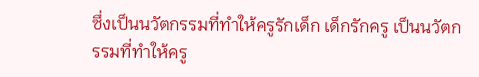ซึ่งเป็นนวัตกรรมที่ทำให้ครูรักเด็ก เด็กรักครู เป็นนวัตกรรมที่ทำให้ครู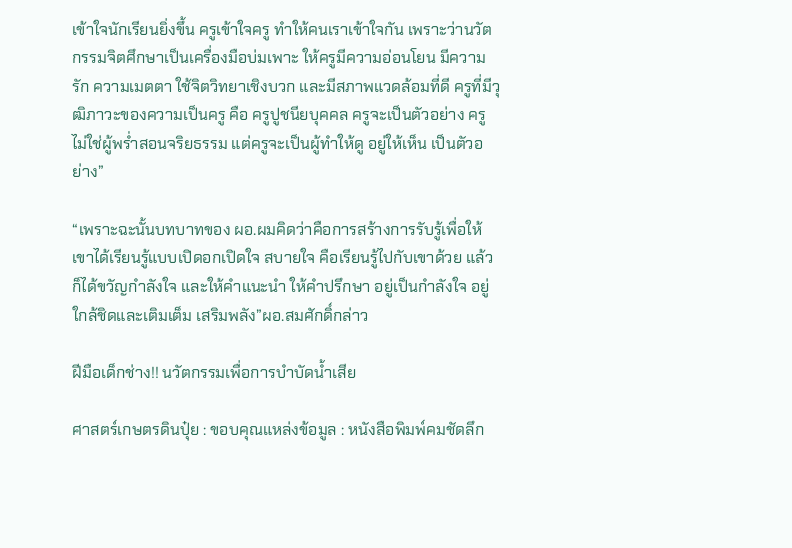เข้าใจนักเรียนยิ่งขึ้น ครูเข้าใจครู ทำให้คนเราเข้าใจกัน เพราะว่านวัตกรรมจิตศึกษาเป็นเครื่องมือบ่มเพาะ ให้ครูมีความอ่อนโยน มีความรัก ความเมตตา ใช้จิตวิทยาเชิงบวก และมีสภาพแวดล้อมที่ดี ครูที่มีวุฒิภาวะของความเป็นครู คือ ครูปูชนียบุคคล ครูจะเป็นตัวอย่าง ครูไม่ใช่ผู้พร่ำสอนจริยธรรม แต่ครูจะเป็นผู้ทำให้ดู อยู่ให้เห็น เป็นตัวอย่าง”

“เพราะฉะนั้นบทบาทของ ผอ.ผมคิดว่าคือการสร้างการรับรู้เพื่อให้เขาได้เรียนรู้แบบเปิดอกเปิดใจ สบายใจ คือเรียนรู้ไปกับเขาด้วย แล้วก็ได้ขวัญกำลังใจ และให้คำแนะนำ ให้คำปรึกษา อยู่เป็นกำลังใจ อยู่ใกล้ชิดและเติมเต็ม เสริมพลัง”ผอ.สมศักดิ์กล่าว

ฝีมือเด็กช่าง!! นวัตกรรมเพื่อการบำบัดน้ำเสีย

ศาสตร์เกษตรดินปุ๋ย : ขอบคุณแหล่งข้อมูล : หนังสือพิมพ์คมชัดลึก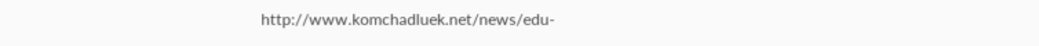http://www.komchadluek.net/news/edu-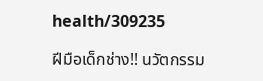health/309235

ฝีมือเด็กช่าง!! นวัตกรรม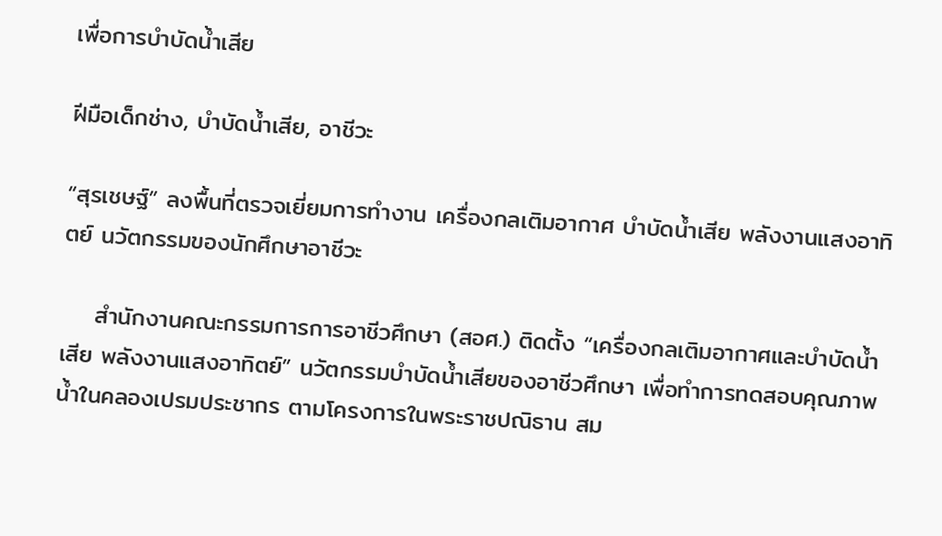เพื่อการบำบัดน้ำเสีย

ฝีมือเด็กช่าง, บำบัดน้ำเสีย, อาชีวะ

“สุรเชษฐ์” ลงพื้นที่ตรวจเยี่ยมการทำงาน เครื่องกลเติมอากาศ บำบัดน้ำเสีย พลังงานแสงอาทิตย์ นวัตกรรมของนักศึกษาอาชีวะ

    สำนักงานคณะกรรมการการอาชีวศึกษา (สอศ.) ติดตั้ง “เครื่องกลเติมอากาศและบำบัดน้ำเสีย พลังงานแสงอาทิตย์” นวัตกรรมบำบัดน้ำเสียของอาชีวศึกษา เพื่อทำการทดสอบคุณภาพน้ำในคลองเปรมประชากร ตามโครงการในพระราชปณิธาน สม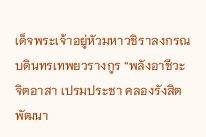เด็จพระเจ้าอยู่หัวมหาวชิราลงกรณ บดินทรเทพยวรางกูร “พลังอาชีวะจิตอาสา เปรมประชา คลองรังสิตพัฒนา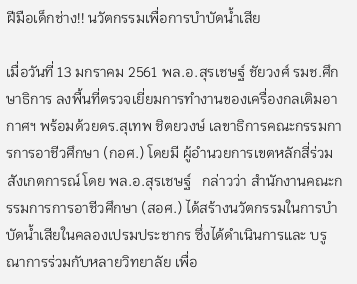ฝีมือเด็กช่าง!! นวัตกรรมเพื่อการบำบัดน้ำเสีย

เมื่อวันที่ 13 มกราคม 2561 พล.อ.สุรเชษฐ์ ชัยวงศ์ รมช.ศึกษาธิการ ลงพื้นที่ตรวจเยี่ยมการทำงานของเครื่องกลเติมอากาศฯ พร้อมด้วยดร.สุเทพ ชิตยวงษ์ เลขาธิการคณะกรรมการการอาชีวศึกษา (กอศ.) โดยมี ผู้อำนวยการเขตหลักสี่ร่วมสังเกตการณ์ โดย พล.อ.สุรเชษฐ์   กล่าวว่า สำนักงานคณะกรรมการการอาชีวศึกษา (สอศ.) ได้สร้างนวัตกรรมในการบำบัดน้ำเสียในคลองเปรมประชากร ซึ่งได้ดำเนินการและ บรูณาการร่วมกับหลายวิทยาลัย เพื่อ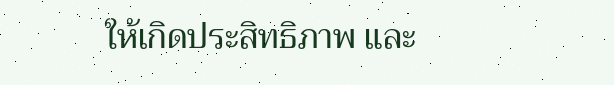ให้เกิดประสิทธิภาพ และ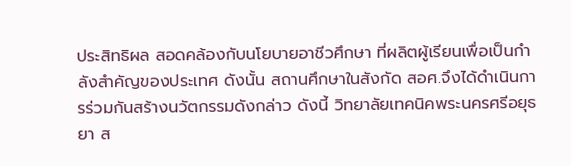ประสิทธิผล สอดคล้องกับนโยบายอาชีวศึกษา ที่ผลิตผู้เรียนเพื่อเป็นกำลังสำคัญของประเทศ ดังนั้น สถานศึกษาในสังกัด สอศ.จึงได้ดำเนินการร่วมกันสร้างนวัตกรรมดังกล่าว ดังนี้ วิทยาลัยเทคนิคพระนครศรีอยุธยา ส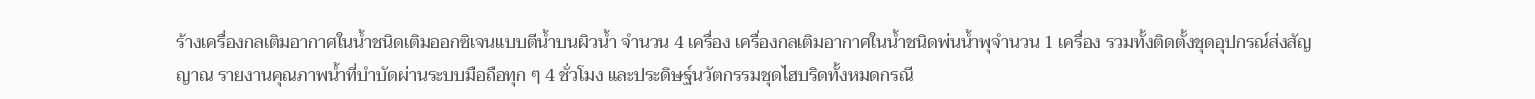ร้างเครื่องกลเติมอากาศในน้ำชนิดเติมออกซิเจนแบบตีน้ำบนผิวน้ำ จำนวน 4 เครื่อง เครื่องกลเติมอากาศในน้ำชนิดพ่นน้ำพุจำนวน 1 เครื่อง รวมทั้งติดตั้งชุดอุปกรณ์ส่งสัญญาณ รายงานคุณภาพน้ำที่บำบัดผ่านระบบมือถือทุก ๆ 4 ชั่วโมง และประดิษฐ์นวัตกรรมชุดไฮบริดทั้งหมดกรณี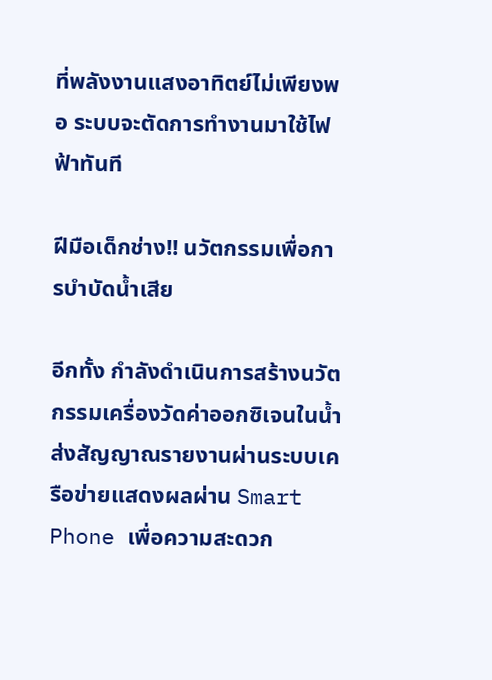ที่พลังงานแสงอาทิตย์ไม่เพียงพอ ระบบจะตัดการทำงานมาใช้ไฟฟ้าทันที

ฝีมือเด็กช่าง!! นวัตกรรมเพื่อการบำบัดน้ำเสีย

อีกทั้ง กำลังดำเนินการสร้างนวัตกรรมเครื่องวัดค่าออกซิเจนในน้ำ ส่งสัญญาณรายงานผ่านระบบเครือข่ายแสดงผลผ่าน Smart Phone เพื่อความสะดวก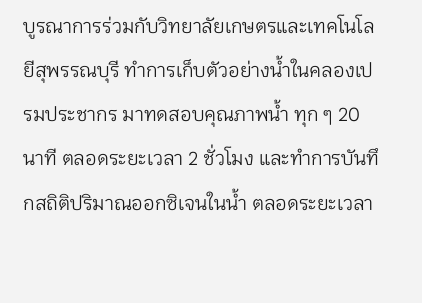บูรณาการร่วมกับวิทยาลัยเกษตรและเทคโนโลยีสุพรรณบุรี ทำการเก็บตัวอย่างน้ำในคลองเปรมประชากร มาทดสอบคุณภาพน้ำ ทุก ๆ 20 นาที ตลอดระยะเวลา 2 ชั่วโมง และทำการบันทึกสถิติปริมาณออกซิเจนในน้ำ ตลอดระยะเวลา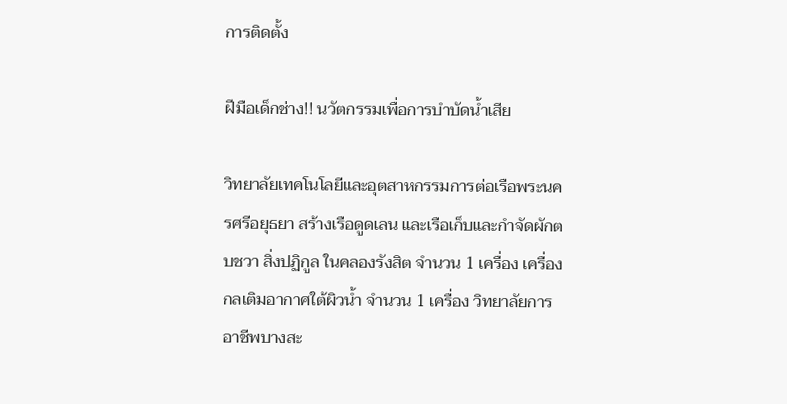การติดตั้ง

ฝีมือเด็กช่าง!! นวัตกรรมเพื่อการบำบัดน้ำเสีย

วิทยาลัยเทคโนโลยีและอุตสาหกรรมการต่อเรือพระนครศรีอยุธยา สร้างเรือดูดเลน และเรือเก็บและกำจัดผักตบชวา สิ่งปฏิกูล ในคลองรังสิต จำนวน 1 เครื่อง เครื่องกลเติมอากาศใต้ผิวน้ำ จำนวน 1 เครื่อง วิทยาลัยการอาชีพบางสะ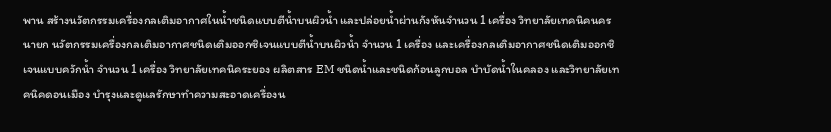พาน สร้างนวัตกรรมเครื่องกลเติมอากาศในน้ำชนิดแบบตีน้ำบนผิวน้ำ และปล่อยน้ำผ่านกังหันจำนวน 1 เครื่อง วิทยาลัยเทคนิคนครนายก นวัตกรรมเครื่องกลเติมอากาศชนิดเติมออกซิเจนแบบตีน้ำบนผิวน้ำ จำนวน 1 เครื่อง และเครื่องกลเติมอากาศชนิดเติมออกซิเจนแบบควักน้ำ จำนวน 1 เครื่อง วิทยาลัยเทคนิคระยอง ผลิตสาร EM ชนิดน้ำและชนิดก้อนลูกบอล บำบัดน้ำในคลอง และวิทยาลัยเทคนิคดอนเมือง บำรุงและดูแลรักษาทำความสะอาดเครื่องน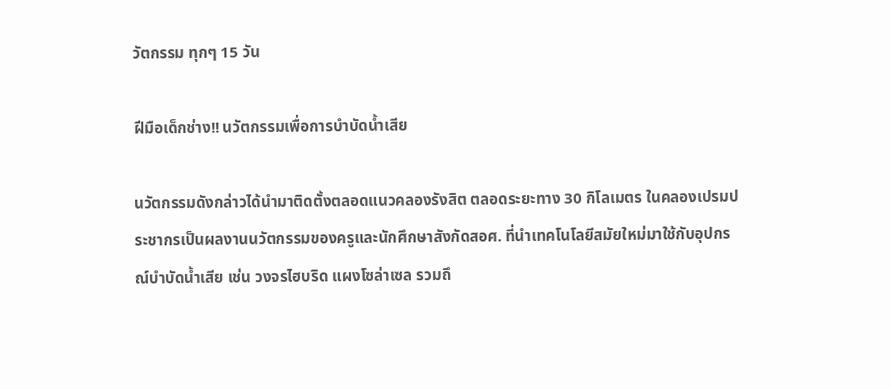วัตกรรม ทุกๆ 15 วัน

ฝีมือเด็กช่าง!! นวัตกรรมเพื่อการบำบัดน้ำเสีย

นวัตกรรมดังกล่าวได้นำมาติดตั้งตลอดแนวคลองรังสิต ตลอดระยะทาง 30 กิโลเมตร ในคลองเปรมประชากรเป็นผลงานนวัตกรรมของครูและนักศึกษาสังกัดสอศ. ที่นำเทคโนโลยีสมัยใหม่มาใช้กับอุปกรณ์บำบัดน้ำเสีย เช่น วงจรไฮบริด แผงโซล่าเซล รวมถึ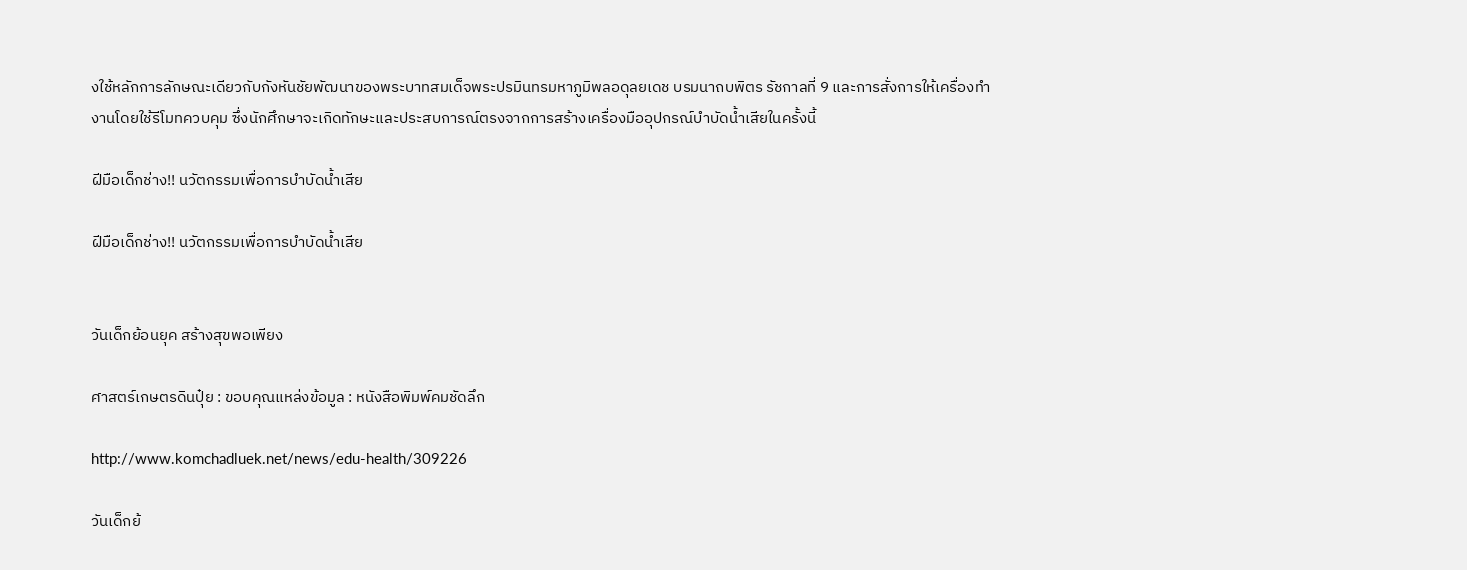งใช้หลักการลักษณะเดียวกับกังหันชัยพัฒนาของพระบาทสมเด็จพระปรมินทรมหาภูมิพลอดุลยเดช บรมนาถบพิตร รัชกาลที่ 9 และการสั่งการให้เครื่องทำงานโดยใช้รีโมทควบคุม ซึ่งนักศึกษาจะเกิดทักษะและประสบการณ์ตรงจากการสร้างเครื่องมืออุปกรณ์บำบัดน้ำเสียในครั้งนี้

ฝีมือเด็กช่าง!! นวัตกรรมเพื่อการบำบัดน้ำเสีย

ฝีมือเด็กช่าง!! นวัตกรรมเพื่อการบำบัดน้ำเสีย


วันเด็กย้อนยุค สร้างสุขพอเพียง

ศาสตร์เกษตรดินปุ๋ย : ขอบคุณแหล่งข้อมูล : หนังสือพิมพ์คมชัดลึก

http://www.komchadluek.net/news/edu-health/309226

วันเด็กย้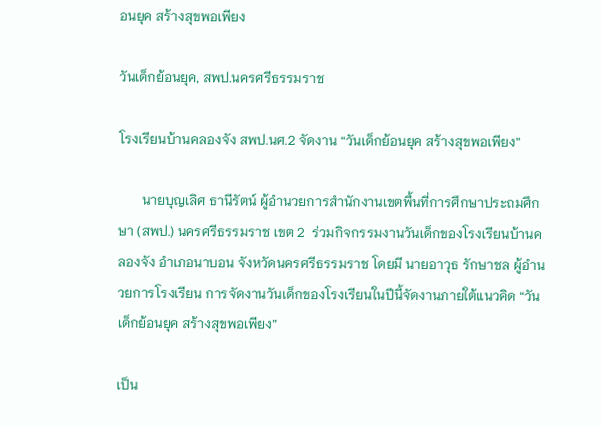อนยุค สร้างสุขพอเพียง

วันเด็กย้อนยุค, สพป.นครศรีธรรมราช

โรงเรียนบ้านคลองจัง สพป.นศ.2 จัดงาน “วันเด็กย้อนยุค สร้างสุขพอเพียง”

       นายบุญเลิศ ธานีรัตน์ ผู้อำนวยการสำนักงานเขตพื้นที่การศึกษาประถมศึกษา (สพป.) นครศรีธรรมราช เขต 2  ร่วมกิจกรรมงานวันเด็กของโรงเรียนบ้านคลองจัง อำเภอนาบอน จังหวัดนครศรีธรรมราช โดยมี นายอาวุธ รักษาชล ผู้อำนวยการโรงเรียน การจัดงานวันเด็กของโรงเรียนในปีนี้จัดงานภายใต้แนวคิด “วันเด็กย้อนยุค สร้างสุขพอเพียง”

เป็น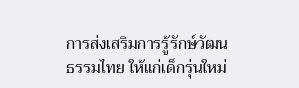การส่งเสริมการรู้รักษ์วัฒนธรรมไทย ให้แก่เด็กรุ่นใหม่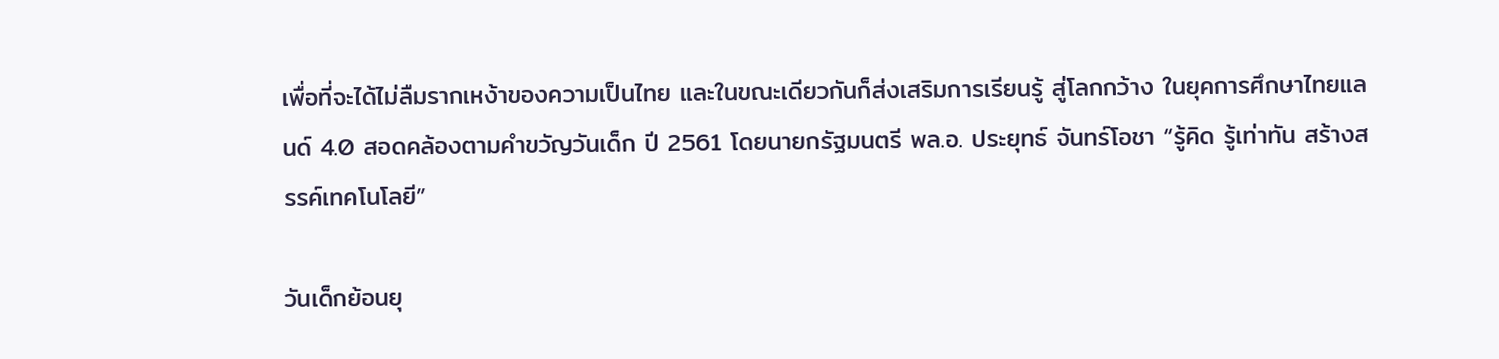เพื่อที่จะได้ไม่ลืมรากเหง้าของความเป็นไทย และในขณะเดียวกันก็ส่งเสริมการเรียนรู้ สู่โลกกว้าง ในยุคการศึกษาไทยแลนด์ 4.0 สอดคล้องตามคำขวัญวันเด็ก ปี 2561 โดยนายกรัฐมนตรี พล.อ. ประยุทธ์ จันทร์โอชา “รู้คิด รู้เท่าทัน สร้างสรรค์เทคโนโลยี”

วันเด็กย้อนยุ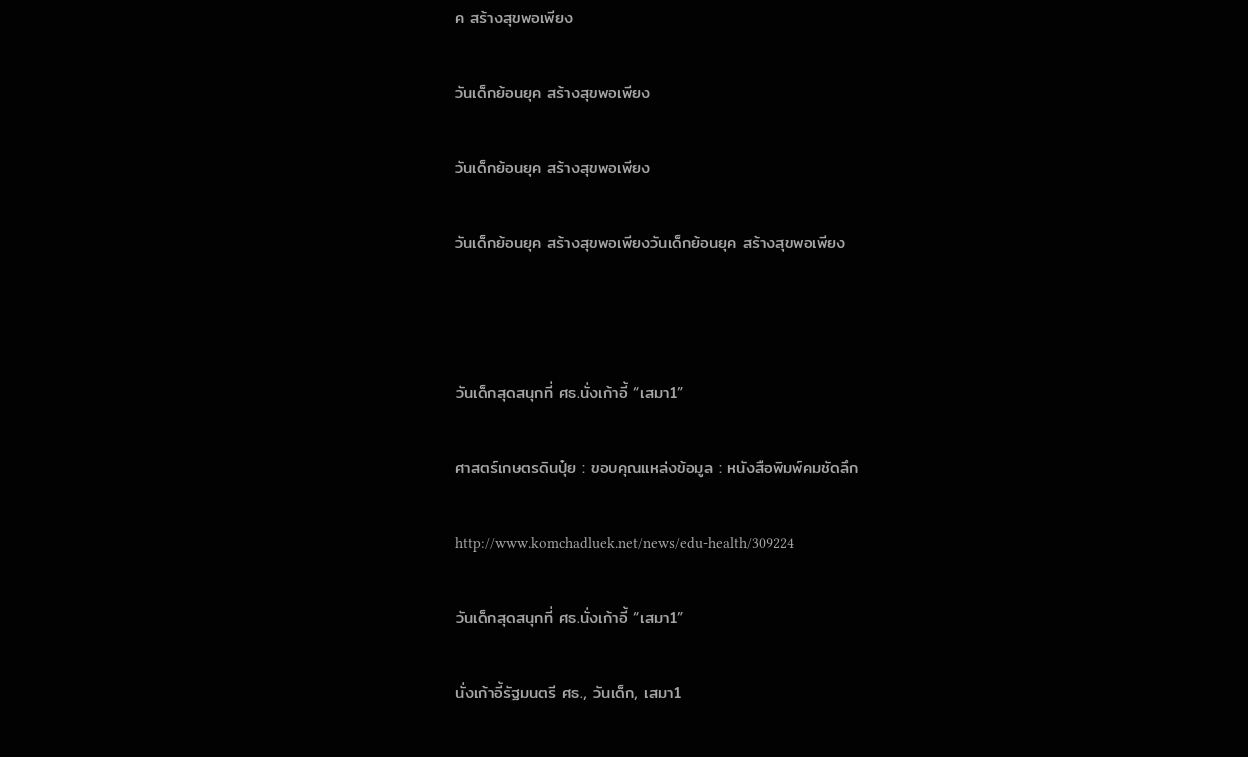ค สร้างสุขพอเพียง

วันเด็กย้อนยุค สร้างสุขพอเพียง

วันเด็กย้อนยุค สร้างสุขพอเพียง

วันเด็กย้อนยุค สร้างสุขพอเพียงวันเด็กย้อนยุค สร้างสุขพอเพียง



วันเด็กสุดสนุกที่ ศธ.นั่งเก้าอี้ “เสมา1”

ศาสตร์เกษตรดินปุ๋ย : ขอบคุณแหล่งข้อมูล : หนังสือพิมพ์คมชัดลึก

http://www.komchadluek.net/news/edu-health/309224

วันเด็กสุดสนุกที่ ศธ.นั่งเก้าอี้ “เสมา1”

นั่งเก้าอี้รัฐมนตรี ศธ., วันเด็ก, เสมา1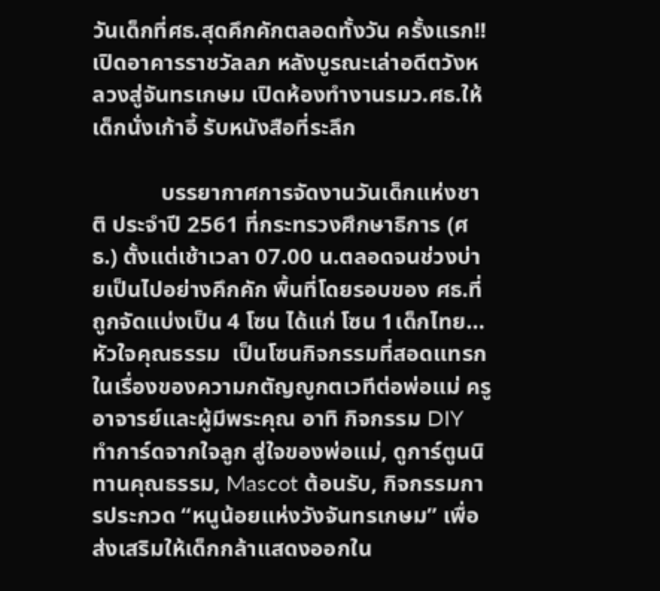วันเด็กที่ศธ.สุดคึกคักตลอดทั้งวัน ครั้งแรก!!เปิดอาคารราชวัลลภ หลังบูรณะเล่าอดีตวังหลวงสู่จันทรเกษม เปิดห้องทำงานรมว.ศธ.ให้เด็กนั่งเก้าอี้ รับหนังสือที่ระลึก

            บรรยากาศการจัดงานวันเด็กแห่งชาติ ประจำปี 2561 ที่กระทรวงศึกษาธิการ (ศธ.) ตั้งแต่เช้าเวลา 07.00 น.ตลอดจนช่วงบ่ายเป็นไปอย่างคึกคัก พื้นที่โดยรอบของ ศธ.ที่ถูกจัดแบ่งเป็น 4 โซน ได้แก่ โซน 1เด็กไทย… หัวใจคุณธรรม  เป็นโซนกิจกรรมที่สอดแทรกในเรื่องของความกตัญญูกตเวทีต่อพ่อแม่ ครู อาจารย์และผู้มีพระคุณ อาทิ กิจกรรม DIY  ทำการ์ดจากใจลูก สู่ใจของพ่อแม่, ดูการ์ตูนนิทานคุณธรรม, Mascot ต้อนรับ, กิจกรรมการประกวด “หนูน้อยแห่งวังจันทรเกษม” เพื่อส่งเสริมให้เด็กกล้าแสดงออกใน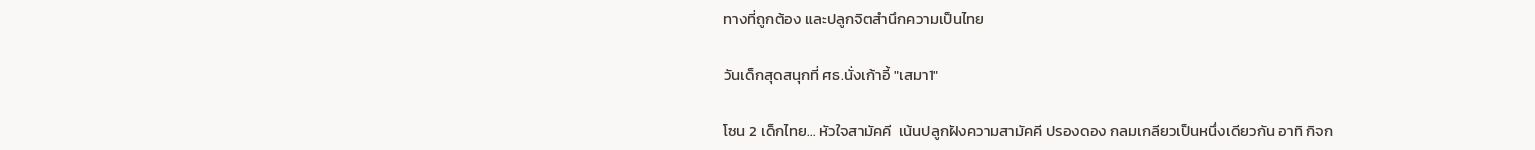ทางที่ถูกต้อง และปลูกจิตสำนึกความเป็นไทย

วันเด็กสุดสนุกที่ ศธ.นั่งเก้าอี้ "เสมา1"

โซน 2 เด็กไทย… หัวใจสามัคคี  เน้นปลูกฝังความสามัคคี ปรองดอง กลมเกลียวเป็นหนึ่งเดียวกัน อาทิ กิจก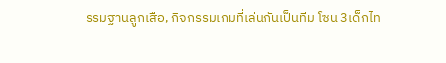รรมฐานลูกเสือ, กิจกรรมเกมที่เล่นกันเป็นทีม โซน 3เด็กไท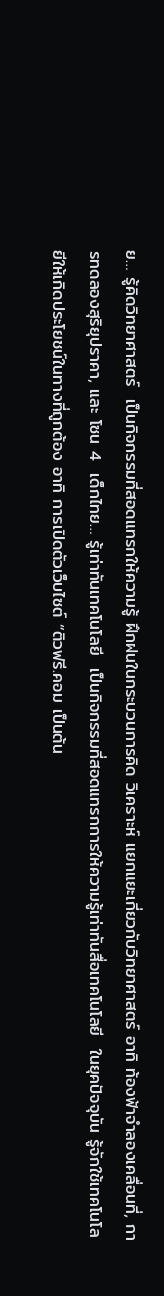ย… รู้คิดวิทยาศาสตร์  เป็นกิจกรรมที่สอดแทรกให้ความรู้ ฝึกฝนในกระบวนการคิด วิเคราะห์ แยกแยะเกี่ยวกับวิทยาศาสตร์ อาทิ ท้องฟ้าจำลองเคลื่อนที่, การทดลองสุริยุปราคา, และ โซน 4  เด็กไทย… รู้เท่าทันเทคโนโลยี  เป็นกิจกรรมที่สอดแทรกการให้ความรู้เท่าทันสื่อเทคโนโลยี  ในยุคปัจจุบัน รู้จักใช้เทคโนโลยีให้เกิดประโยชน์ในทางที่ถูกต้อง อาทิ การเปิดตัวเว็บไซต์ “ติวฟรี.คอม เป็นต้น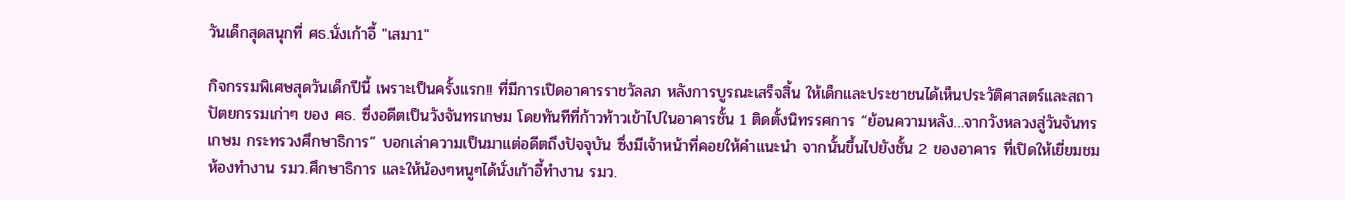วันเด็กสุดสนุกที่ ศธ.นั่งเก้าอี้ "เสมา1"

กิจกรรมพิเศษสุดวันเด็กปีนี้ เพราะเป็นครั้งแรก!! ที่มีการเปิดอาคารราชวัลลภ หลังการบูรณะเสร็จสิ้น ให้เด็กและประชาชนได้เห็นประวัติศาสตร์และสถาปัตยกรรมเก่าๆ ของ ศธ. ซึ่งอดีตเป็นวังจันทรเกษม โดยทันทีที่ก้าวท้าวเข้าไปในอาคารชั้น 1 ติดตั้งนิทรรศการ “ย้อนความหลัง…จากวังหลวงสู่วันจันทรเกษม กระทรวงศึกษาธิการ” บอกเล่าความเป็นมาแต่อดีตถึงปัจจุบัน ซึ่งมีเจ้าหน้าที่คอยให้คำแนะนำ จากนั้นขึ้นไปยังชั้น 2 ของอาคาร ที่เปิดให้เยี่ยมชมห้องทำงาน รมว.ศึกษาธิการ และให้น้องๆหนูๆได้นั่งเก้าอี้ทำงาน รมว.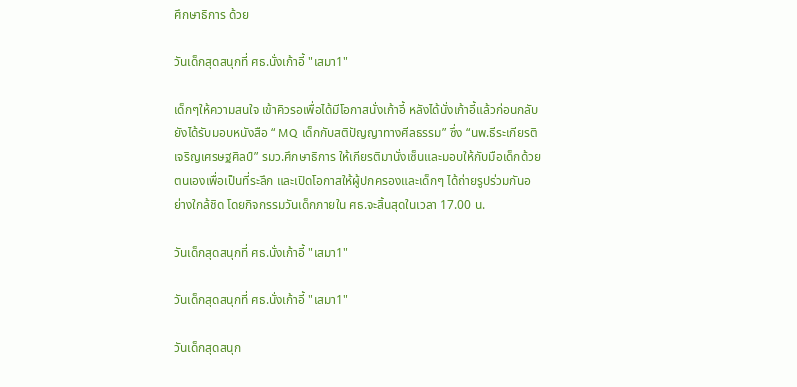ศึกษาธิการ ด้วย

วันเด็กสุดสนุกที่ ศธ.นั่งเก้าอี้ "เสมา1"

เด็กๆให้ความสนใจ เข้าคิวรอเพื่อได้มีโอกาสนั่งเก้าอี้ หลังได้นั่งเก้าอี้แล้วก่อนกลับ ยังได้รับมอบหนังสือ “ MQ เด็กกับสติปัญญาทางศีลธรรม” ซึ่ง “นพ.ธีระเกียรติ เจริญเศรษฐศิลป์” รมว.ศึกษาธิการ ให้เกียรติมานั่งเซ็นและมอบให้กับมือเด็กด้วยตนเองเพื่อเป็นที่ระลึก และเปิดโอกาสให้ผู้ปกครองและเด็กๆ ได้ถ่ายรูปร่วมกันอย่างใกล้ชิด โดยกิจกรรมวันเด็กภายใน ศธ.จะสิ้นสุดในเวลา 17.00 น.

วันเด็กสุดสนุกที่ ศธ.นั่งเก้าอี้ "เสมา1"

วันเด็กสุดสนุกที่ ศธ.นั่งเก้าอี้ "เสมา1"

วันเด็กสุดสนุก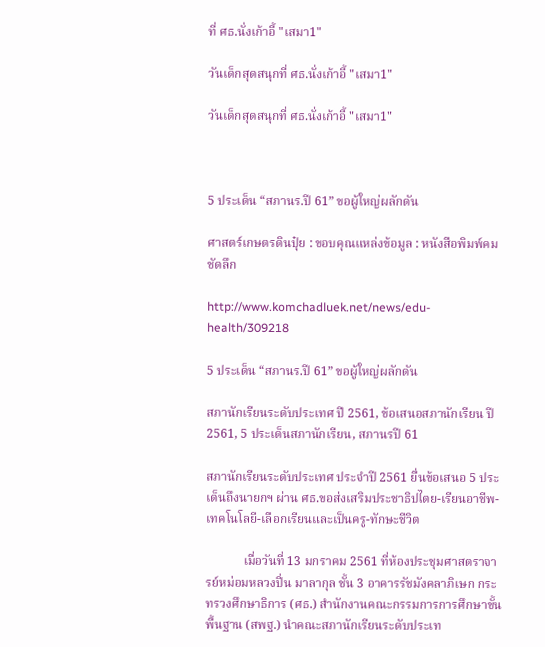ที่ ศธ.นั่งเก้าอี้ "เสมา1"

วันเด็กสุดสนุกที่ ศธ.นั่งเก้าอี้ "เสมา1"

วันเด็กสุดสนุกที่ ศธ.นั่งเก้าอี้ "เสมา1"



5 ประเด็น “สภานร.ปี 61” ขอผู้ใหญ่ผลักดัน

ศาสตร์เกษตรดินปุ๋ย : ขอบคุณแหล่งข้อมูล : หนังสือพิมพ์คมชัดลึก

http://www.komchadluek.net/news/edu-health/309218

5 ประเด็น “สภานร.ปี 61” ขอผู้ใหญ่ผลักดัน

สภานักเรียนระดับประเทศ ปี 2561, ข้อเสนอสภานักเรียน ปี 2561, 5 ประเด็นสภานักเรียน, สภานรปี 61

สภานักเรียนระดับประเทศ ประจำปี 2561 ยื่นข้อเสนอ 5 ประเด็นถึงนายกฯ ผ่าน ศธ.ขอส่งเสริมประชาธิปไตย-เรียนอาชีพ-เทคโนโลยี-เลือกเรียนและเป็นครู-ทักษะชีวิต

            เมื่อวันที่ 13 มกราคม 2561 ที่ห้องประชุมศาสตราจารย์หม่อมหลวงปิ่น มาลากุล ชั้น 3 อาคารรัชมังคลาภิเษก กระทรวงศึกษาธิการ (ศธ.) สำนักงานคณะกรรมการการศึกษาขั้นพื้นฐาน (สพฐ.) นำคณะสภานักเรียนระดับประเท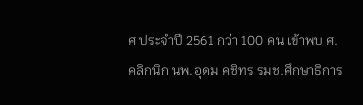ศ ประจำปี 2561 กว่า 100 คน เข้าพบ ศ.คลิกนิก นพ.อุดม คชิทร รมช.ศึกษาธิการ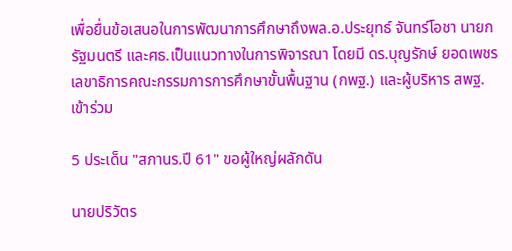เพื่อยื่นข้อเสนอในการพัฒนาการศึกษาถึงพล.อ.ประยุทธ์ จันทร์โอชา นายกรัฐมนตรี และศธ.เป็นแนวทางในการพิจารณา โดยมี ดร.บุญรักษ์ ยอดเพชร เลขาธิการคณะกรรมการการศึกษาขั้นพื้นฐาน (กพฐ.) และผู้บริหาร สพฐ. เข้าร่วม

5 ประเด็น "สภานร.ปี 61" ขอผู้ใหญ่ผลักดัน

นายปริวัตร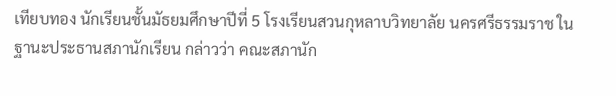เทียบทอง นักเรียนชั้นมัธยมศึกษาปีที่ 5 โรงเรียนสวนกุหลาบวิทยาลัย นครศรีธรรมราช ในฐานะประธานสภานักเรียน กล่าวว่า คณะสภานัก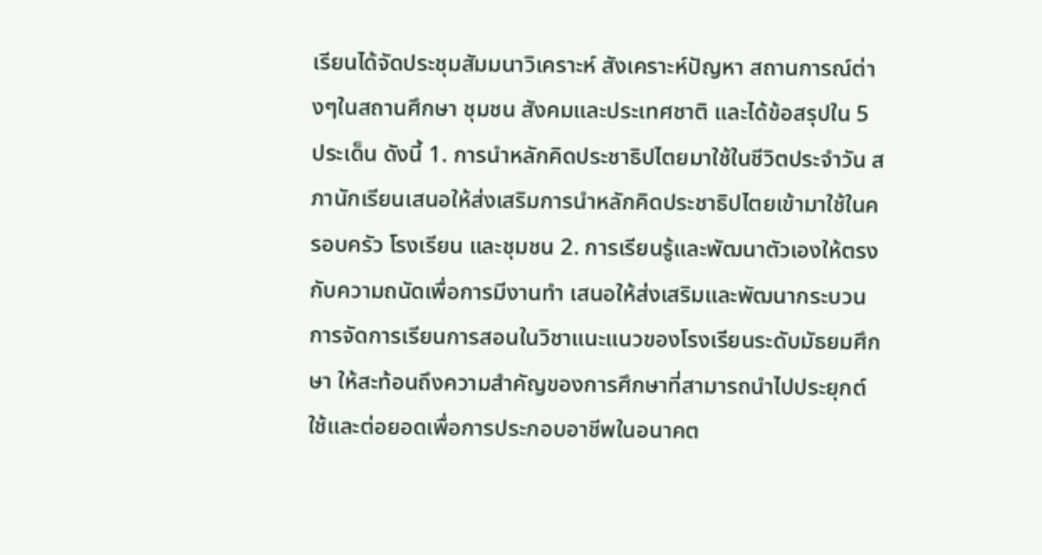เรียนได้จัดประชุมสัมมนาวิเคราะห์ สังเคราะห์ปัญหา สถานการณ์ต่างๆในสถานศึกษา ชุมชน สังคมและประเทศชาติ และได้ข้อสรุปใน 5 ประเด็น ดังนี้ 1. การนำหลักคิดประชาธิปไตยมาใช้ในชีวิตประจำวัน สภานักเรียนเสนอให้ส่งเสริมการนำหลักคิดประชาธิปไตยเข้ามาใช้ในครอบครัว โรงเรียน และชุมชน 2. การเรียนรู้และพัฒนาตัวเองให้ตรงกับความถนัดเพื่อการมีงานทำ เสนอให้ส่งเสริมและพัฒนากระบวนการจัดการเรียนการสอนในวิชาแนะแนวของโรงเรียนระดับมัธยมศึกษา ให้สะท้อนถึงความสำคัญของการศึกษาที่สามารถนำไปประยุกต์ใช้และต่อยอดเพื่อการประกอบอาชีพในอนาคต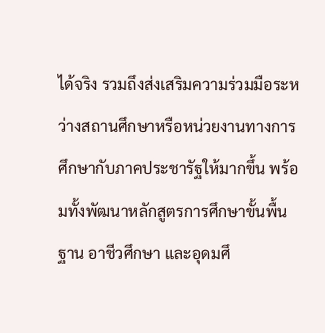ได้จริง รวมถึงส่งเสริมความร่วมมือระหว่างสถานศึกษาหรือหน่วยงานทางการศึกษากับภาคประชารัฐให้มากขึ้น พร้อมทั้งพัฒนาหลักสูตรการศึกษาขั้นพื้นฐาน อาชีวศึกษา และอุดมศึ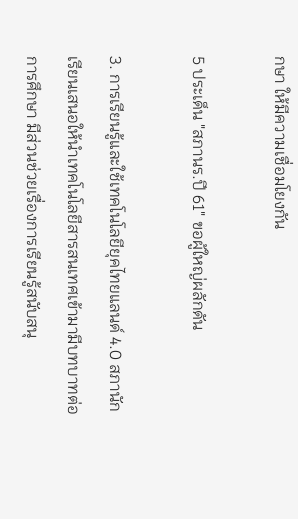กษา ให้มีความเชื่อมโยงกัน

5 ประเด็น "สภานร.ปี 61" ขอผู้ใหญ่ผลักดัน

3. การเรียนรู้และใช้เทคโนโลยียุคไทยแลนด์ 4.0 สภานักเรียนเสนอให้นำเทคโนโลยีสารสนเทศเข้ามามีบทบาทต่อการศึกษา มีส่วนช่วยเรื่องการเรียนรู้สนับสนุ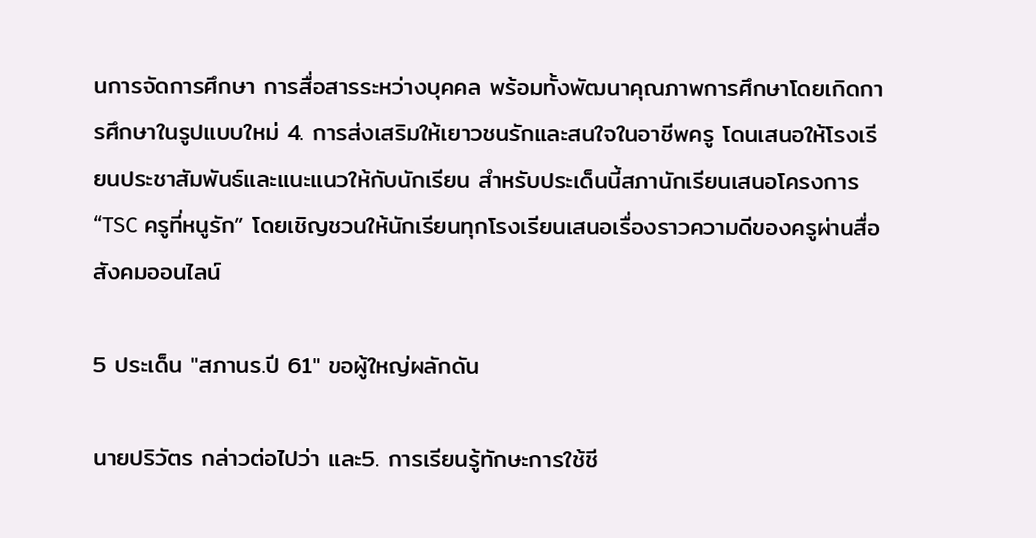นการจัดการศึกษา การสื่อสารระหว่างบุคคล พร้อมทั้งพัฒนาคุณภาพการศึกษาโดยเกิดการศึกษาในรูปแบบใหม่ 4. การส่งเสริมให้เยาวชนรักและสนใจในอาชีพครู โดนเสนอให้โรงเรียนประชาสัมพันธ์และแนะแนวให้กับนักเรียน สำหรับประเด็นนี้สภานักเรียนเสนอโครงการ “TSC ครูที่หนูรัก” โดยเชิญชวนให้นักเรียนทุกโรงเรียนเสนอเรื่องราวความดีของครูผ่านสื่อสังคมออนไลน์

5 ประเด็น "สภานร.ปี 61" ขอผู้ใหญ่ผลักดัน

นายปริวัตร กล่าวต่อไปว่า และ5. การเรียนรู้ทักษะการใช้ชี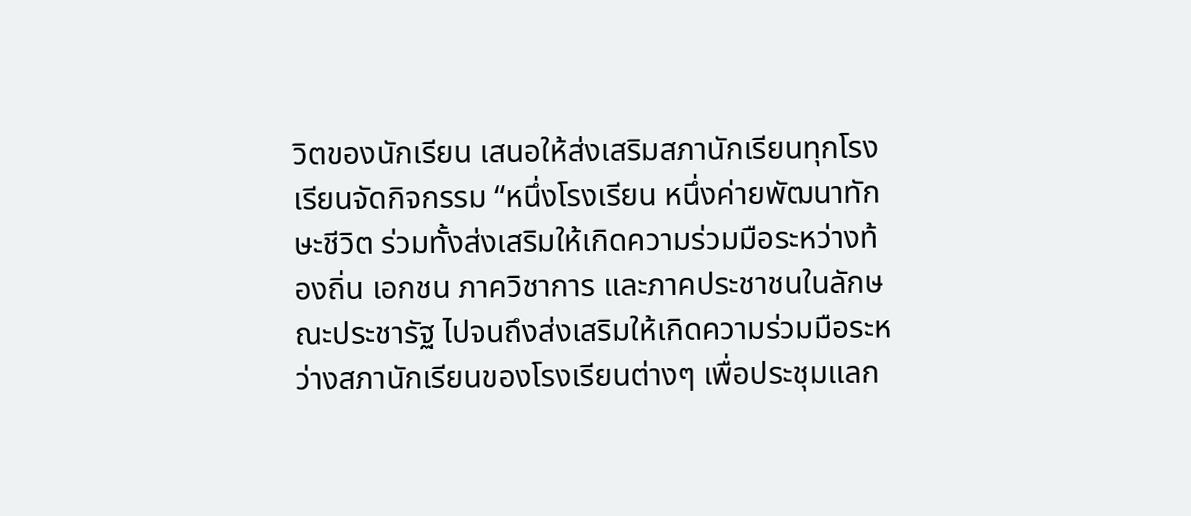วิตของนักเรียน เสนอให้ส่งเสริมสภานักเรียนทุกโรงเรียนจัดกิจกรรม “หนึ่งโรงเรียน หนึ่งค่ายพัฒนาทักษะชีวิต ร่วมทั้งส่งเสริมให้เกิดความร่วมมือระหว่างท้องถิ่น เอกชน ภาควิชาการ และภาคประชาชนในลักษณะประชารัฐ ไปจนถึงส่งเสริมให้เกิดความร่วมมือระหว่างสภานักเรียนของโรงเรียนต่างๆ เพื่อประชุมแลก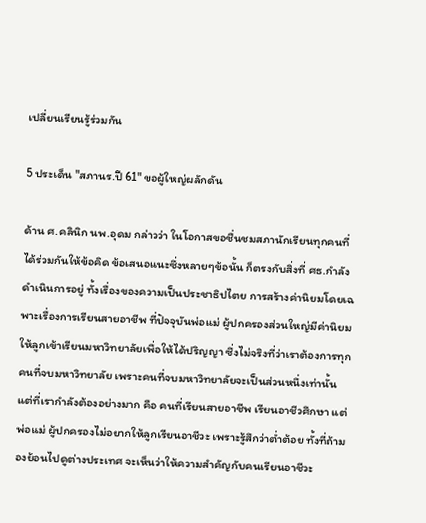เปลี่ยนเรียนรู้ร่วมกัน

5 ประเด็น "สภานร.ปี 61" ขอผู้ใหญ่ผลักดัน

ด้าน ศ.คลินิก นพ.อุดม กล่าวว่า ในโอกาสขอชื่นชมสภานักเรียนทุกคนที่ได้ร่วมกันให้ข้อคิด ข้อเสนอแนะซึ่งหลายๆข้อนั้น ก็ตรงกับสิ่งที่ ศธ.กำลังดำเนินการอยู่ ทั้งเรื่องของความเป็นประชาธิปไตย การสร้างค่านิยมโดยเฉพาะเรื่องการเรียนสายอาชีพ ที่ปัจจุบันพ่อแม่ ผู้ปกครองส่วนใหญ่มีค่านิยมให้ลูกเข้าเรียนมหาวิทยาลัยเพื่อให้ได้ปริญญา ซึ่งไม่จริงที่ว่าเราต้องการทุกคนที่จบมหาวิทยาลัย เพราะคนที่จบมหาวิทยาลัยจะเป็นส่วนหนึ่งเท่านั้น แต่ที่เรากำลังต้องอย่างมาก คือ คนที่เรียนสายอาชีพ เรียนอาชีวศึกษา แต่พ่อแม่ ผู้ปกครองไม่อยากให้ลูกเรียนอาชีวะ เพราะรู้สึกว่าต่ำต้อย ทั้งที่ถ้ามองย้อนไปดูต่างประเทศ จะเห็นว่าให้ความสำคัญกับคนเรียนอาชีวะ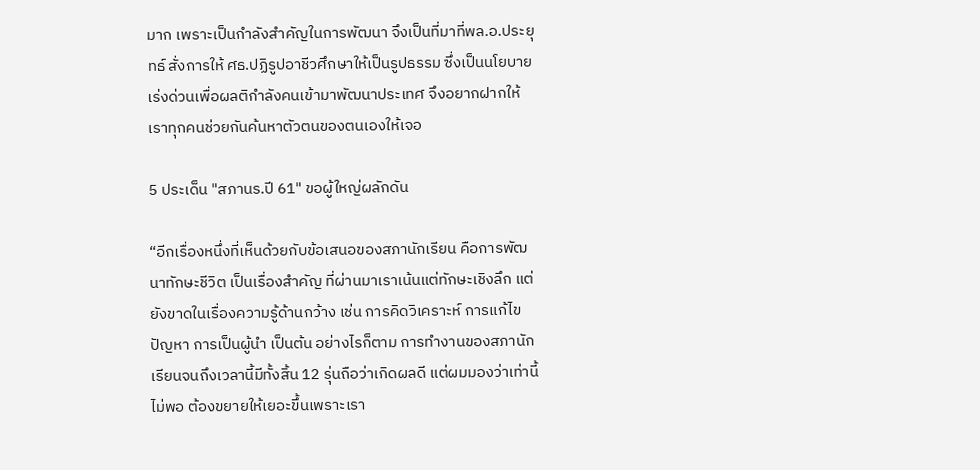มาก เพราะเป็นกำลังสำคัญในการพัฒนา จึงเป็นที่มาที่พล.อ.ประยุทธ์ สั่งการให้ ศธ.ปฏิรูปอาชีวศึกษาให้เป็นรูปธรรม ซึ่งเป็นนโยบายเร่งด่วนเพื่อผลติกำลังคนเข้ามาพัฒนาประเทศ จึงอยากฝากให้เราทุกคนช่วยกันค้นหาตัวตนของตนเองให้เจอ

5 ประเด็น "สภานร.ปี 61" ขอผู้ใหญ่ผลักดัน

“อีกเรื่องหนึ่งที่เห็นด้วยกับข้อเสนอของสภานักเรียน คือการพัฒนาทักษะชีวิต เป็นเรื่องสำคัญ ที่ผ่านมาเราเน้นแต่ทักษะเชิงลึก แต่ยังขาดในเรื่องความรู้ด้านกว้าง เช่น การคิดวิเคราะห์ การแก้ไขปัญหา การเป็นผู้นำ เป็นต้น อย่างไรก็ตาม การทำงานของสภานักเรียนจนถึงเวลานี้มีทั้งสิ้น 12 รุ่นถือว่าเกิดผลดี แต่ผมมองว่าเท่านี้ไม่พอ ต้องขยายให้เยอะขึ้นเพราะเรา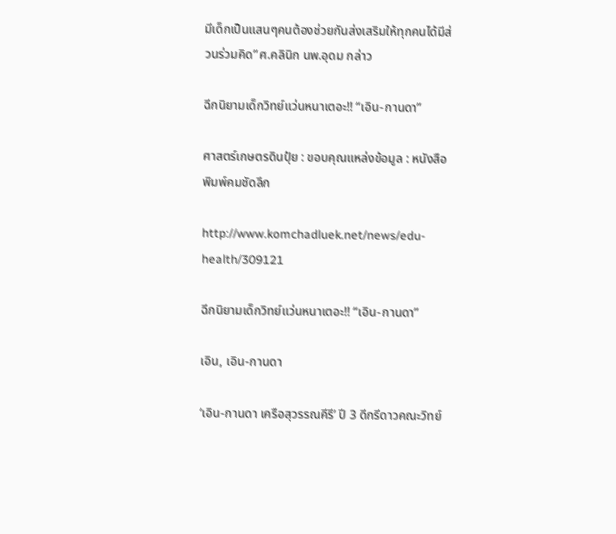มีเด็กเป็นแสนๆคนต้องช่วยกันส่งเสริมให้ทุกคนได้มีส่วนร่วมคิด”ศ.คลินิก นพ.อุดม กล่าว

ฉีกนิยามเด็กวิทย์แว่นหนาเตอะ!! “เอิน-กานดา”

ศาสตร์เกษตรดินปุ๋ย : ขอบคุณแหล่งข้อมูล : หนังสือพิมพ์คมชัดลึก

http://www.komchadluek.net/news/edu-health/309121

ฉีกนิยามเด็กวิทย์แว่นหนาเตอะ!! “เอิน-กานดา”

เอิน, เอิน-กานดา

‘เอิน-กานดา เครือสุวรรณคีรี’ ปี 3 ดีกรีดาวคณะวิทย์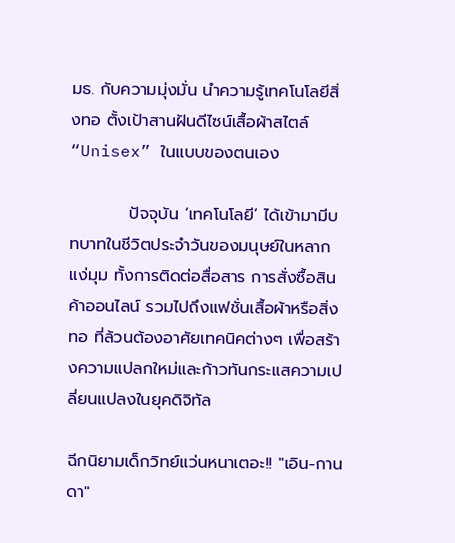มธ. กับความมุ่งมั่น นำความรู้เทคโนโลยีสิ่งทอ ตั้งเป้าสานฝันดีไซน์เสื้อผ้าสไตล์ “Unisex” ในแบบของตนเอง

          ปัจจุบัน ‘เทคโนโลยี’ ได้เข้ามามีบทบาทในชีวิตประจำวันของมนุษย์ในหลากแง่มุม ทั้งการติดต่อสื่อสาร การสั่งซื้อสินค้าออนไลน์ รวมไปถึงแฟชั่นเสื้อผ้าหรือสิ่งทอ ที่ล้วนต้องอาศัยเทคนิคต่างๆ เพื่อสร้างความแปลกใหม่และก้าวทันกระแสความเปลี่ยนแปลงในยุคดิจิทัล

ฉีกนิยามเด็กวิทย์แว่นหนาเตอะ!! "เอิน-กานดา"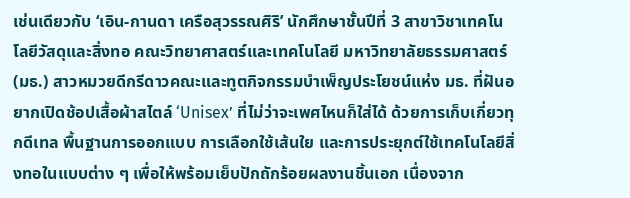เช่นเดียวกับ ‘เอิน-กานดา เครือสุวรรณศิริ’ นักศึกษาชั้นปีที่ 3 สาขาวิชาเทคโนโลยีวัสดุและสิ่งทอ คณะวิทยาศาสตร์และเทคโนโลยี มหาวิทยาลัยธรรมศาสตร์ (มธ.) สาวหมวยดีกรีดาวคณะและทูตกิจกรรมบำเพ็ญประโยชน์แห่ง มธ. ที่ฝันอยากเปิดช้อปเสื้อผ้าสไตล์ ‘Unisex’ ที่ไม่ว่าจะเพศไหนก็ใส่ได้ ด้วยการเก็บเกี่ยวทุกดีเทล พื้นฐานการออกแบบ การเลือกใช้เส้นใย และการประยุกต์ใช้เทคโนโลยีสิ่งทอในแบบต่าง ๆ เพื่อให้พร้อมเย็บปักถักร้อยผลงานชิ้นเอก เนื่องจาก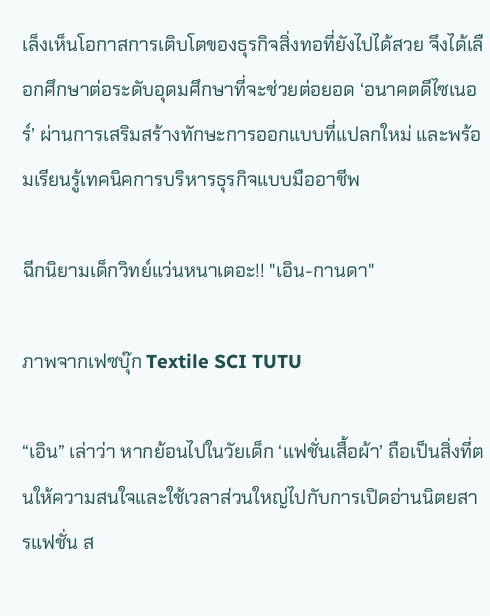เล็งเห็นโอกาสการเติบโตของธุรกิจสิ่งทอที่ยังไปได้สวย จึงได้เลือกศึกษาต่อระดับอุดมศึกษาที่จะช่วยต่อยอด ‘อนาคตดีไซเนอร์’ ผ่านการเสริมสร้างทักษะการออกแบบที่แปลกใหม่ และพร้อมเรียนรู้เทคนิคการบริหารธุรกิจแบบมืออาชีพ

ฉีกนิยามเด็กวิทย์แว่นหนาเตอะ!! "เอิน-กานดา"

ภาพจากเฟซบุ๊ก Textile SCI TUTU

“เอิน” เล่าว่า หากย้อนไปในวัยเด็ก ‘แฟชั่นเสื้อผ้า’ ถือเป็นสิ่งที่ตนให้ความสนใจและใช้เวลาส่วนใหญ่ไปกับการเปิดอ่านนิตยสารแฟชั่น ส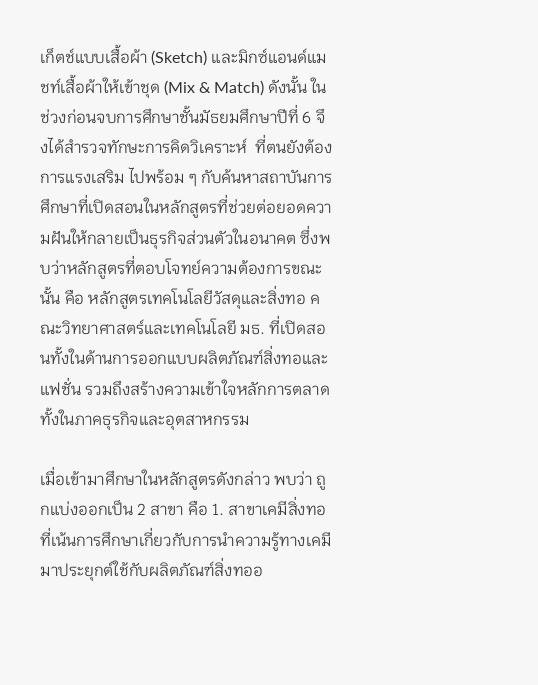เก็ตช์แบบเสื้อผ้า (Sketch) และมิกซ์แอนด์แมชท์เสื้อผ้าให้เข้าชุด (Mix & Match) ดังนั้น ในช่วงก่อนจบการศึกษาชั้นมัธยมศึกษาปีที่ 6 จึงได้สำรวจทักษะการคิดวิเคราะห์  ที่ตนยังต้องการแรงเสริม ไปพร้อม ๆ กับค้นหาสถาบันการศึกษาที่เปิดสอนในหลักสูตรที่ช่วยต่อยอดความฝันให้กลายเป็นธุรกิจส่วนตัวในอนาคต ซึ่งพบว่าหลักสูตรที่ตอบโจทย์ความต้องการขณะนั้น คือ หลักสูตรเทคโนโลยีวัสดุและสิ่งทอ คณะวิทยาศาสตร์และเทคโนโลยี มธ. ที่เปิดสอนทั้งในด้านการออกแบบผลิตภัณฑ์สิ่งทอและแฟชั่น รวมถึงสร้างความเข้าใจหลักการตลาดทั้งในภาคธุรกิจและอุตสาหกรรม

เมื่อเข้ามาศึกษาในหลักสูตรดังกล่าว พบว่า ถูกแบ่งออกเป็น 2 สาขา คือ 1. สาขาเคมีสิ่งทอ ที่เน้นการศึกษาเกี่ยวกับการนำความรู้ทางเคมีมาประยุกต์ใช้กับผลิตภัณฑ์สิ่งทออ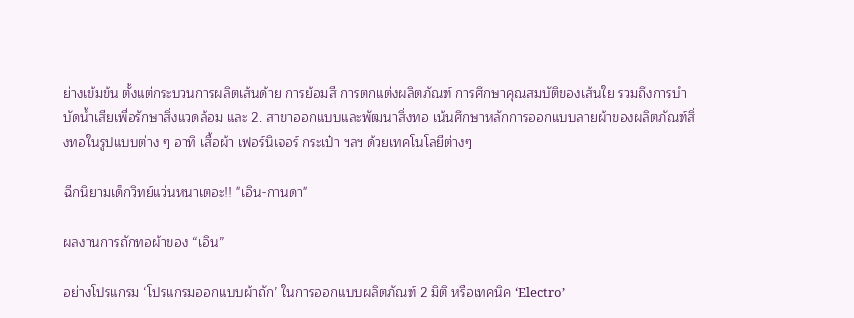ย่างเข้มข้น ตั้งแต่กระบวนการผลิตเส้นด้าย การย้อมสี การตกแต่งผลิตภัณฑ์ การศึกษาคุณสมบัติของเส้นใย รวมถึงการบำบัดน้ำเสียเพื่อรักษาสิ่งแวดล้อม และ 2. สาขาออกแบบและพัฒนาสิ่งทอ เน้นศึกษาหลักการออกแบบลายผ้าของผลิตภัณฑ์สิ่งทอในรูปแบบต่าง ๆ อาทิ เสื้อผ้า เฟอร์นิเจอร์ กระเป๋า ฯลฯ ด้วยเทคโนโลยีต่างๆ

ฉีกนิยามเด็กวิทย์แว่นหนาเตอะ!! "เอิน-กานดา"

ผลงานการถักทอผ้าของ “เอิน”

อย่างโปรแกรม ‘โปรแกรมออกแบบผ้าถัก’ ในการออกแบบผลิตภัณฑ์ 2 มิติ หรือเทคนิค ‘Electro’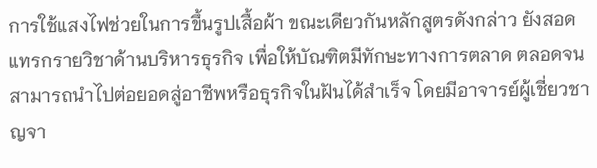การใช้แสงไฟช่วยในการขึ้นรูปเสื้อผ้า ขณะเดียวกันหลักสูตรดังกล่าว ยังสอดแทรกรายวิชาด้านบริหารธุรกิจ เพื่อให้บัณฑิตมีทักษะทางการตลาด ตลอดจนสามารถนำไปต่อยอดสู่อาชีพหรือธุรกิจในฝันได้สำเร็จ โดยมีอาจารย์ผู้เชี่ยวชาญจา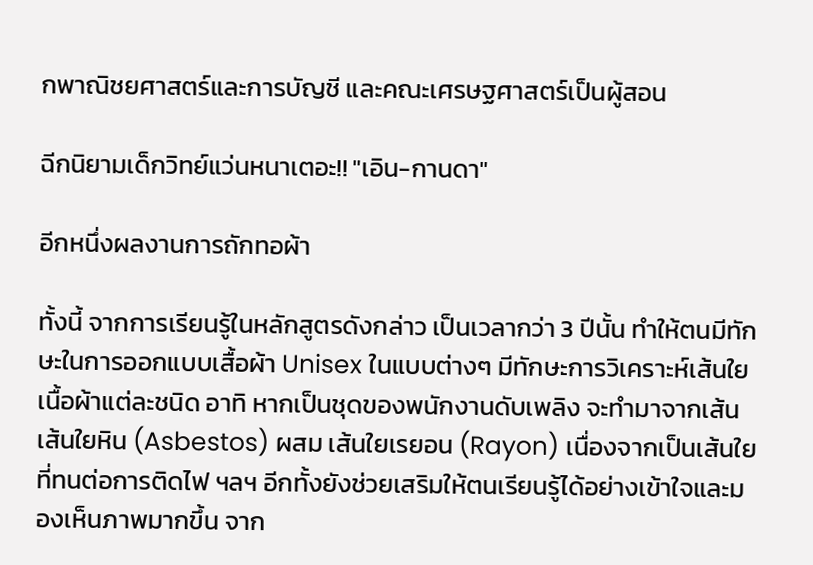กพาณิชยศาสตร์และการบัญชี และคณะเศรษฐศาสตร์เป็นผู้สอน

ฉีกนิยามเด็กวิทย์แว่นหนาเตอะ!! "เอิน-กานดา"

อีกหนึ่งผลงานการถักทอผ้า

ทั้งนี้ จากการเรียนรู้ในหลักสูตรดังกล่าว เป็นเวลากว่า 3 ปีนั้น ทำให้ตนมีทักษะในการออกแบบเสื้อผ้า Unisex ในแบบต่างๆ มีทักษะการวิเคราะห์เส้นใยเนื้อผ้าแต่ละชนิด อาทิ หากเป็นชุดของพนักงานดับเพลิง จะทำมาจากเส้นเส้นใยหิน (Asbestos) ผสม เส้นใยเรยอน (Rayon) เนื่องจากเป็นเส้นใยที่ทนต่อการติดไฟ ฯลฯ อีกทั้งยังช่วยเสริมให้ตนเรียนรู้ได้อย่างเข้าใจและมองเห็นภาพมากขึ้น จาก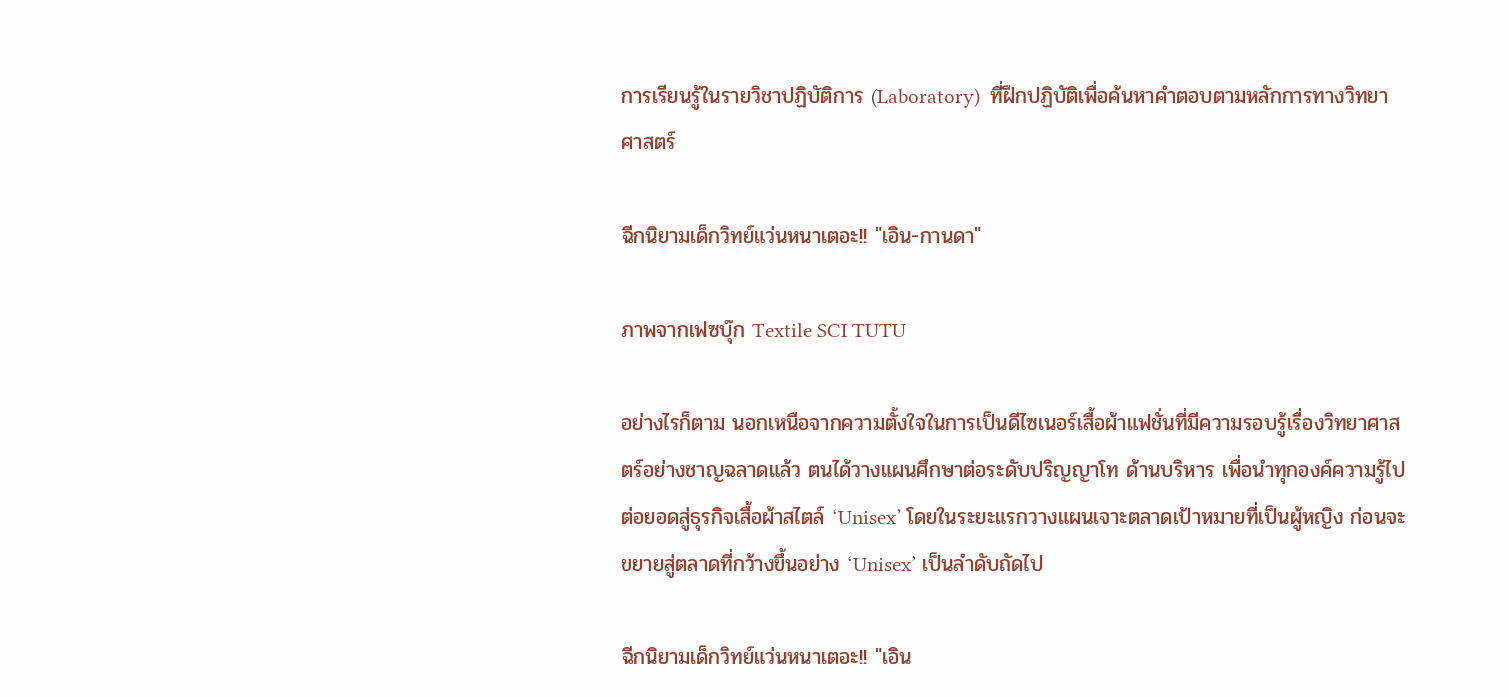การเรียนรู้ในรายวิชาปฏิบัติการ (Laboratory)  ที่ฝึกปฏิบัติเพื่อค้นหาคำตอบตามหลักการทางวิทยาศาสตร์

ฉีกนิยามเด็กวิทย์แว่นหนาเตอะ!! "เอิน-กานดา"

ภาพจากเฟซบุ๊ก Textile SCI TUTU

อย่างไรก็ตาม นอกเหนือจากความตั้งใจในการเป็นดีไซเนอร์เสื้อผ้าแฟชั่นที่มีความรอบรู้เรื่องวิทยาศาสตร์อย่างชาญฉลาดแล้ว ตนได้วางแผนศึกษาต่อระดับปริญญาโท ด้านบริหาร เพื่อนำทุกองค์ความรู้ไปต่อยอดสู่ธุรกิจเสื้อผ้าสไตล์ ‘Unisex’ โดยในระยะแรกวางแผนเจาะตลาดเป้าหมายที่เป็นผู้หญิง ก่อนจะขยายสู่ตลาดที่กว้างขึ้นอย่าง ‘Unisex’ เป็นลำดับถัดไป

ฉีกนิยามเด็กวิทย์แว่นหนาเตอะ!! "เอิน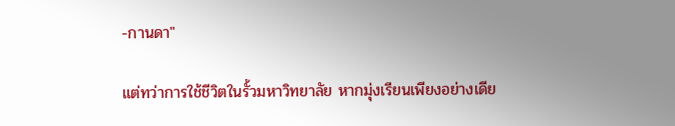-กานดา"

แต่ทว่าการใช้ชีวิตในรั้วมหาวิทยาลัย หากมุ่งเรียนเพียงอย่างเดีย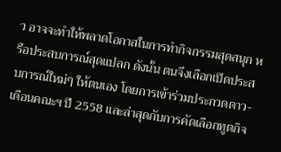ว อาจจะทำให้พลาดโอกาสในการทำกิจกรรมสุดสนุก หรือประสบการณ์สุดแปลก ดังนั้น ตนจึงเลือกเปิดประสบการณ์ใหม่ๆ ให้ตนเอง โดยการเข้าร่วมประกวดดาว-เดือนคณะฯ ปี 2558 และล่าสุดกับการคัดเลือกทูตกิจ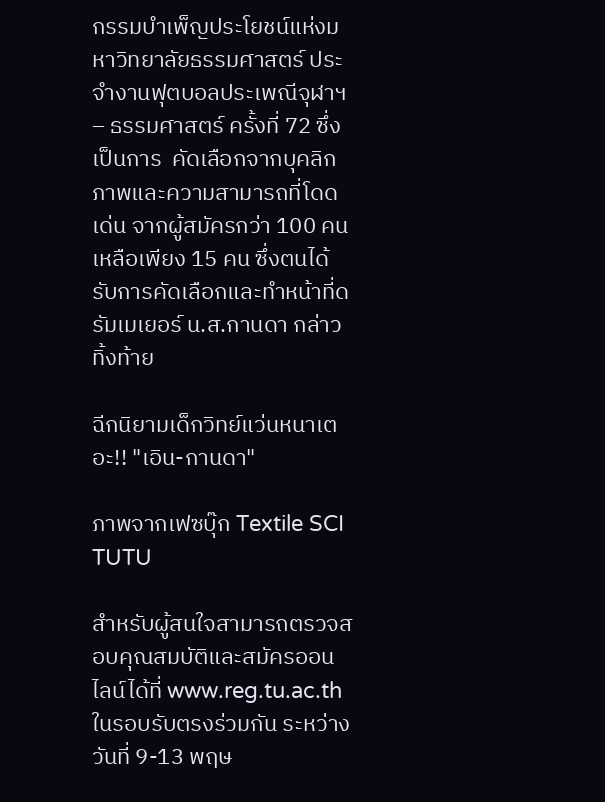กรรมบำเพ็ญประโยชน์แห่งมหาวิทยาลัยธรรมศาสตร์ ประจำงานฟุตบอลประเพณีจุฬาฯ – ธรรมศาสตร์ ครั้งที่ 72 ซึ่งเป็นการ  คัดเลือกจากบุคลิกภาพและความสามารถที่โดดเด่น จากผู้สมัครกว่า 100 คน เหลือเพียง 15 คน ซึ่งตนได้รับการคัดเลือกและทำหน้าที่ดรัมเมเยอร์ น.ส.กานดา กล่าวทิ้งท้าย

ฉีกนิยามเด็กวิทย์แว่นหนาเตอะ!! "เอิน-กานดา"

ภาพจากเฟซบุ๊ก Textile SCI TUTU

สำหรับผู้สนใจสามารถตรวจสอบคุณสมบัติและสมัครออนไลน์ได้ที่ www.reg.tu.ac.th ในรอบรับตรงร่วมกัน ระหว่างวันที่ 9-13 พฤษ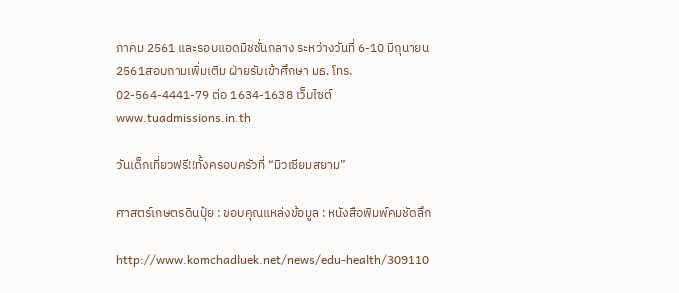ภาคม 2561 และรอบแอดมิชชั่นกลาง ระหว่างวันที่ 6-10 มิถุนายน 2561สอบถามเพิ่มเติม ฝ่ายรับเข้าศึกษา มธ. โทร. 02-564-4441-79 ต่อ 1634-1638 เว็บไซต์ www.tuadmissions.in.th

วันเด็กเที่ยวฟรี!!ทั้งครอบครัวที่ “มิวเซียมสยาม”

ศาสตร์เกษตรดินปุ๋ย : ขอบคุณแหล่งข้อมูล : หนังสือพิมพ์คมชัดลึก

http://www.komchadluek.net/news/edu-health/309110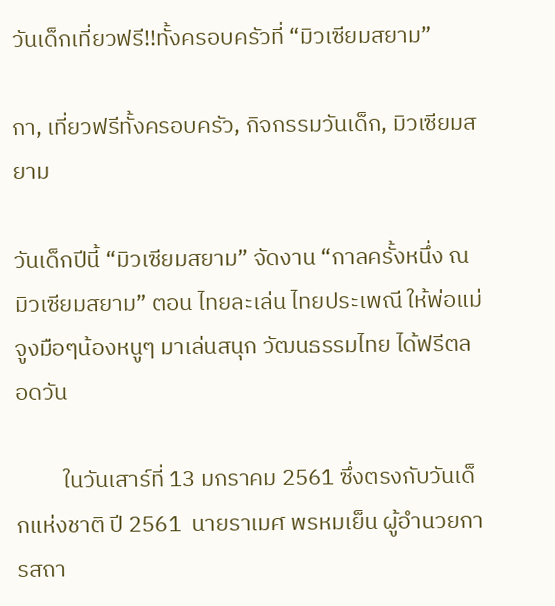วันเด็กเที่ยวฟรี!!ทั้งครอบครัวที่ “มิวเซียมสยาม”

กา, เที่ยวฟรีทั้งครอบครัว, กิจกรรมวันเด็ก, มิวเซียมสยาม

วันเด็กปีนี้ “มิวเซียมสยาม” จัดงาน “กาลครั้งหนึ่ง ณ มิวเซียมสยาม” ตอน ไทยละเล่น ไทยประเพณี ให้พ่อแม่จูงมือๆน้องหนูๆ มาเล่นสนุก วัฒนธรรมไทย ได้ฟรีตลอดวัน

         ในวันเสาร์ที่ 13 มกราคม 2561 ซึ่งตรงกับวันเด็กแห่งชาติ ปี 2561  นายราเมศ พรหมเย็น ผู้อำนวยการสถา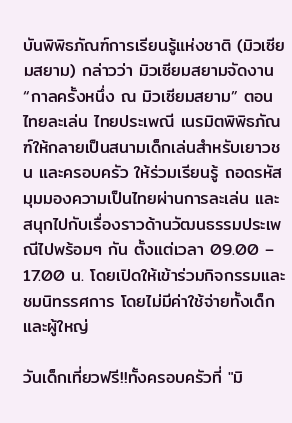บันพิพิธภัณฑ์การเรียนรู้แห่งชาติ (มิวเซียมสยาม) กล่าวว่า มิวเซียมสยามจัดงาน “กาลครั้งหนึ่ง ณ มิวเซียมสยาม” ตอน ไทยละเล่น ไทยประเพณี เนรมิตพิพิธภัณฑ์ให้กลายเป็นสนามเด็กเล่นสำหรับเยาวชน และครอบครัว ให้ร่วมเรียนรู้ ถอดรหัสมุมมองความเป็นไทยผ่านการละเล่น และสนุกไปกับเรื่องราวด้านวัฒนธรรมประเพณีไปพร้อมๆ กัน ตั้งแต่เวลา 09.00 – 17.00 น. โดยเปิดให้เข้าร่วมกิจกรรมและชมนิทรรศการ โดยไม่มีค่าใช้จ่ายทั้งเด็กและผู้ใหญ่

วันเด็กเที่ยวฟรี!!ทั้งครอบครัวที่ "มิ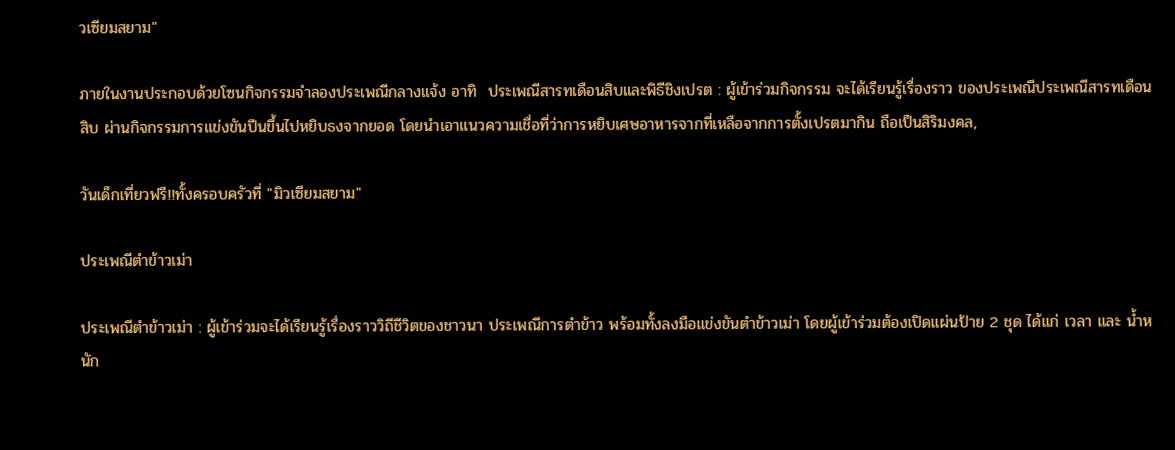วเซียมสยาม"

ภายในงานประกอบด้วยโซนกิจกรรมจำลองประเพณีกลางแจ้ง อาทิ  ประเพณีสารทเดือนสิบและพิธีชิงเปรต : ผู้เข้าร่วมกิจกรรม จะได้เรียนรู้เรื่องราว ของประเพณีประเพณีสารทเดือนสิบ ผ่านกิจกรรมการแข่งขันปีนขึ้นไปหยิบธงจากยอด โดยนำเอาแนวความเชื่อที่ว่าการหยิบเศษอาหารจากที่เหลือจากการตั้งเปรตมากิน ถือเป็นสิริมงคล,

วันเด็กเที่ยวฟรี!!ทั้งครอบครัวที่ "มิวเซียมสยาม"

ประเพณีตำข้าวเม่า

ประเพณีตำข้าวเม่า : ผู้เข้าร่วมจะได้เรียนรู้เรื่องราววิถีชีวิตของชาวนา ประเพณีการตำข้าว พร้อมทั้งลงมือแข่งขันตำข้าวเม่า โดยผู้เข้าร่วมต้องเปิดแผ่นป้าย 2 ชุด ได้แก่ เวลา และ น้ำหนัก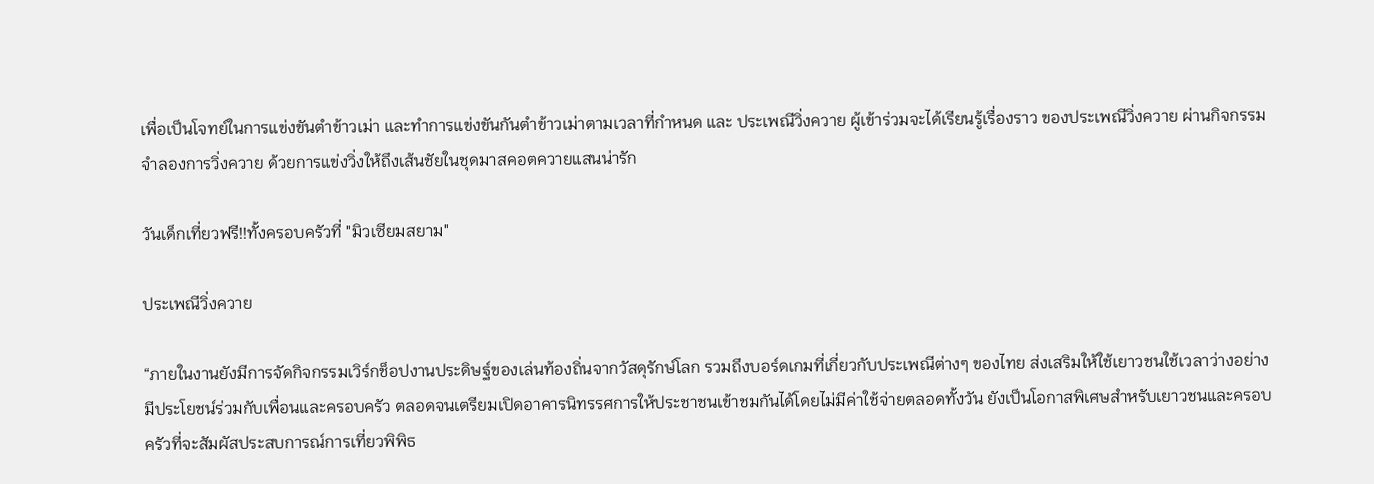เพื่อเป็นโจทย์ในการแข่งขันตำข้าวเม่า และทำการแข่งขันกันตำข้าวเม่าตามเวลาที่กำหนด และ ประเพณีวิ่งควาย ผู้เข้าร่วมจะได้เรียนรู้เรื่องราว ของประเพณีวิ่งควาย ผ่านกิจกรรมจำลองการวิ่งควาย ด้วยการแข่งวิ่งให้ถึงเส้นชัยในชุดมาสคอตควายแสนน่ารัก

วันเด็กเที่ยวฟรี!!ทั้งครอบครัวที่ "มิวเซียมสยาม"

ประเพณีวิ่งควาย

“ภายในงานยังมีการจัดกิจกรรมเวิร์กช็อปงานประดิษฐ์ของเล่นท้องถิ่นจากวัสดุรักษ์โลก รวมถึงบอร์ดเกมที่เกี่ยวกับประเพณีต่างๆ ของไทย ส่งเสริมให้ใช้เยาวชนใช้เวลาว่างอย่างมีประโยชน์ร่วมกับเพื่อนและครอบครัว ตลอดจนเตรียมเปิดอาคารนิทรรศการให้ประชาชนเข้าชมกันได้โดยไม่มีค่าใช้จ่ายตลอดทั้งวัน ยังเป็นโอกาสพิเศษสำหรับเยาวชนและครอบครัวที่จะสัมผัสประสบการณ์การเที่ยวพิพิธ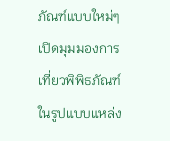ภัณฑ์แบบใหม่ๆ เปิดมุมมองการเที่ยวพิพิธภัณฑ์ในรูปแบบแหล่ง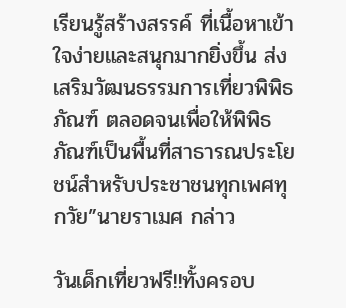เรียนรู้สร้างสรรค์ ที่เนื้อหาเข้าใจง่ายและสนุกมากยิ่งขึ้น ส่งเสริมวัฒนธรรมการเที่ยวพิพิธภัณฑ์ ตลอดจนเพื่อให้พิพิธภัณฑ์เป็นพื้นที่สาธารณประโยชน์สำหรับประชาชนทุกเพศทุกวัย”นายราเมศ กล่าว

วันเด็กเที่ยวฟรี!!ทั้งครอบ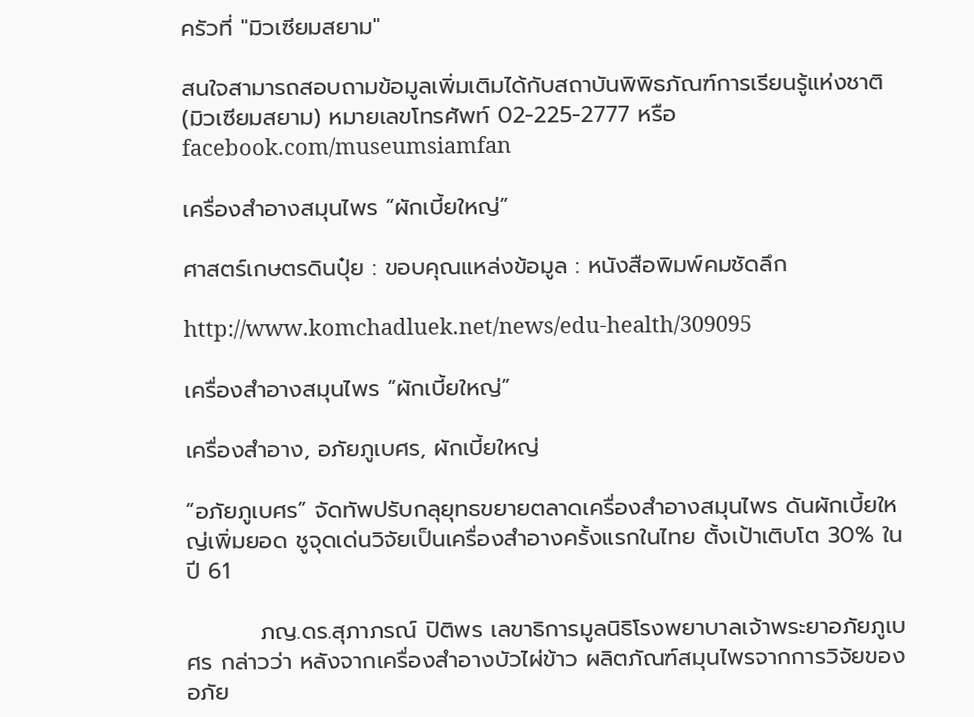ครัวที่ "มิวเซียมสยาม"

สนใจสามารถสอบถามข้อมูลเพิ่มเติมได้กับสถาบันพิพิธภัณฑ์การเรียนรู้แห่งชาติ (มิวเซียมสยาม) หมายเลขโทรศัพท์ 02-225-2777 หรือ facebook.com/museumsiamfan

เครื่องสำอางสมุนไพร “ผักเบี้ยใหญ่”

ศาสตร์เกษตรดินปุ๋ย : ขอบคุณแหล่งข้อมูล : หนังสือพิมพ์คมชัดลึก

http://www.komchadluek.net/news/edu-health/309095

เครื่องสำอางสมุนไพร “ผักเบี้ยใหญ่”

เครื่องสำอาง, อภัยภูเบศร, ผักเบี้ยใหญ่

“อภัยภูเบศร” จัดทัพปรับกลุยุทธขยายตลาดเครื่องสำอางสมุนไพร ดันผักเบี้ยใหญ่เพิ่มยอด ชูจุดเด่นวิจัยเป็นเครื่องสำอางครั้งแรกในไทย ตั้งเป้าเติบโต 30% ในปี 61

         ภญ.ดร.สุภาภรณ์ ปิติพร เลขาธิการมูลนิธิโรงพยาบาลเจ้าพระยาอภัยภูเบศร กล่าวว่า หลังจากเครื่องสำอางบัวไผ่ข้าว ผลิตภัณฑ์สมุนไพรจากการวิจัยของอภัย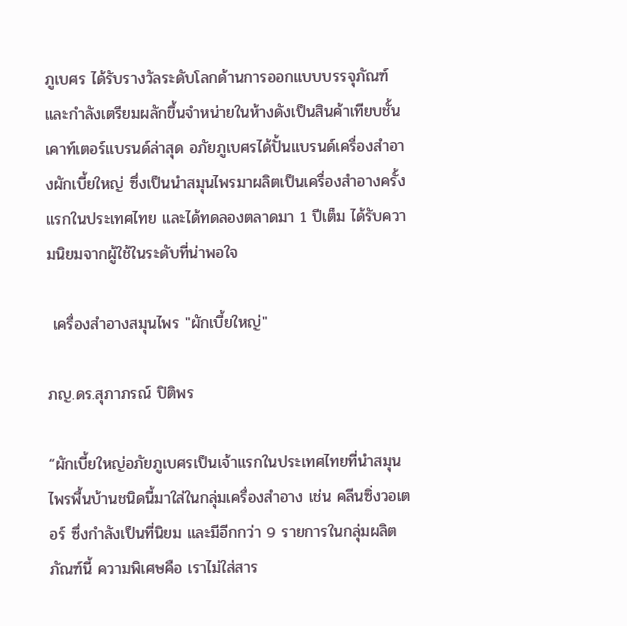ภูเบศร ได้รับรางวัลระดับโลกด้านการออกแบบบรรจุภัณฑ์ และกำลังเตรียมผลักขึ้นจำหน่ายในห้างดังเป็นสินค้าเทียบชั้นเคาท์เตอร์แบรนด์ล่าสุด อภัยภูเบศรได้ปั้นแบรนด์เครื่องสำอางผักเบี้ยใหญ่ ซึ่งเป็นนำสมุนไพรมาผลิตเป็นเครื่องสำอางครั้งแรกในประเทศไทย และได้ทดลองตลาดมา 1 ปีเต็ม ได้รับความนิยมจากผู้ใช้ในระดับที่น่าพอใจ

 เครื่องสำอางสมุนไพร "ผักเบี้ยใหญ่"

ภญ.ดร.สุภาภรณ์ ปิติพร

“ผักเบี้ยใหญ่อภัยภูเบศรเป็นเจ้าแรกในประเทศไทยที่นำสมุนไพรพื้นบ้านชนิดนี้มาใส่ในกลุ่มเครื่องสำอาง เช่น คลีนซิ่งวอเตอร์ ซึ่งกำลังเป็นที่นิยม และมีอีกกว่า 9 รายการในกลุ่มผลิตภัณฑ์นี้ ความพิเศษคือ เราไม่ใส่สาร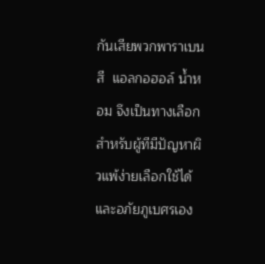กันเสียพวกพาราเบน สี  แอลกอฮอล์ น้ำหอม จึงเป็นทางเลือกสำหรับผู้ทีมีปัญหาผิวแพ้ง่ายเลือกใช้ได้  และอภัยภูเบศรเอง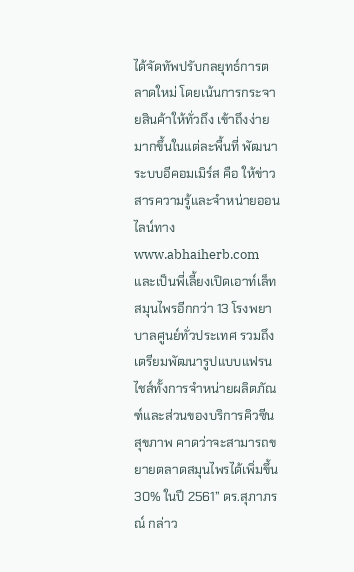ได้จัดทัพปรับกลยุทธ์การตลาดใหม่ โดยเน้นการกระจายสินค้าให้ทั่วถึง เข้าถึงง่ายมากขึ้นในแต่ละพื้นที่ พัฒนาระบบอีคอมเมิร์ส คือ ให้ข่าวสารความรู้และจำหน่ายออนไลน์ทาง www.abhaiherb.com และเป็นพี่เลี้ยงเปิดเอาท์เล็ทสมุนไพรอีกกว่า 13 โรงพยาบาลศูนย์ทั่วประเทศ รวมถึงเตรียมพัฒนารูปแบบแฟรนไชส์ทั้งการจำหน่ายผลิตภัณฑ์และส่วนของบริการคิวซีนสุขภาพ คาดว่าจะสามารถขยายตลาดสมุนไพรได้เพิ่มขึ้น 30% ในปี 2561” ดร.สุภาภรณ์ กล่าว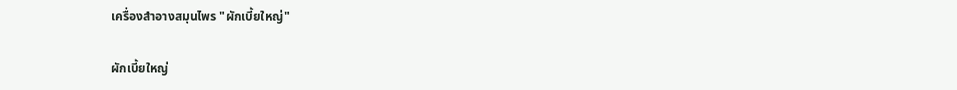เครื่องสำอางสมุนไพร "ผักเบี้ยใหญ่"

ผักเบี้ยใหญ่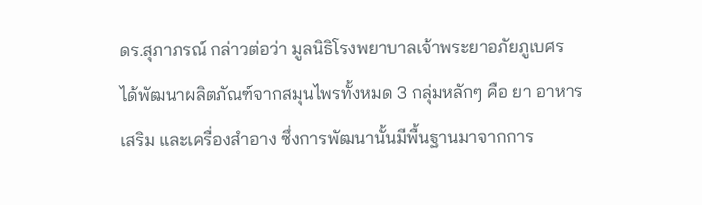ดร.สุภาภรณ์ กล่าวต่อว่า มูลนิธิโรงพยาบาลเจ้าพระยาอภัยภูเบศร ได้พัฒนาผลิตภัณฑ์จากสมุนไพรทั้งหมด 3 กลุ่มหลักๆ คือ ยา อาหารเสริม และเครื่องสำอาง ซึ่งการพัฒนานั้นมีพื้นฐานมาจากการ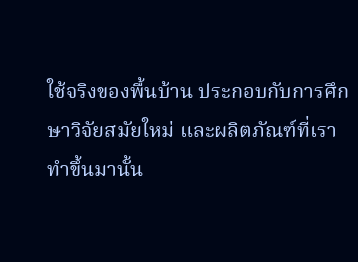ใช้จริงของพื้นบ้าน ประกอบกับการศึกษาวิจัยสมัยใหม่ และผลิตภัณฑ์ที่เราทำขึ้นมานั้น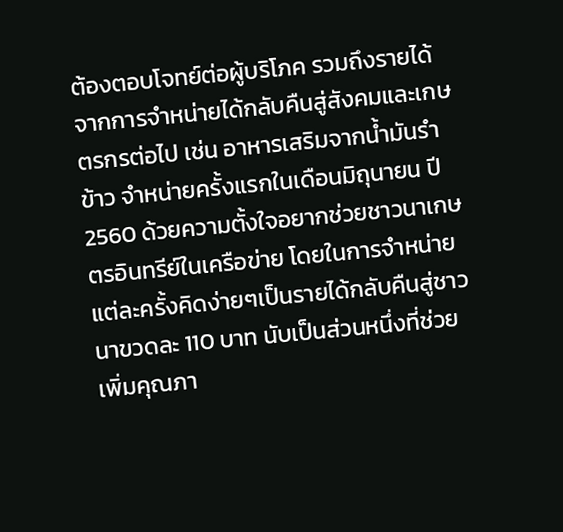ต้องตอบโจทย์ต่อผู้บริโภค รวมถึงรายได้จากการจำหน่ายได้กลับคืนสู่สังคมและเกษตรกรต่อไป เช่น อาหารเสริมจากน้ำมันรำข้าว จำหน่ายครั้งแรกในเดือนมิถุนายน ปี 2560 ด้วยความตั้งใจอยากช่วยชาวนาเกษตรอินทรีย์ในเครือข่าย โดยในการจำหน่ายแต่ละครั้งคิดง่ายๆเป็นรายได้กลับคืนสู่ชาวนาขวดละ 110 บาท นับเป็นส่วนหนึ่งที่ช่วยเพิ่มคุณภา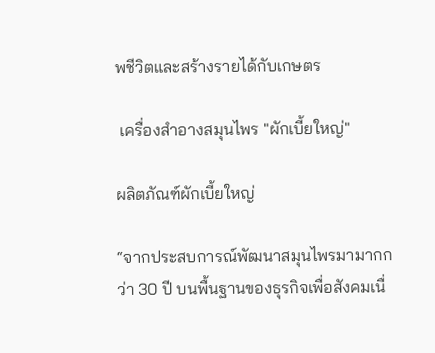พชีวิตและสร้างรายได้กับเกษตร

 เครื่องสำอางสมุนไพร "ผักเบี้ยใหญ่"

ผลิตภัณฑ์ผักเบี้ยใหญ่

“จากประสบการณ์พัฒนาสมุนไพรมามากกว่า 30 ปี บนพื้นฐานของธุรกิจเพื่อสังคมเนื่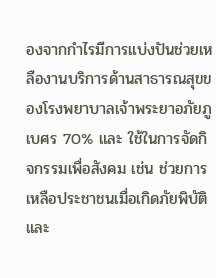องจากกำไรมีการแบ่งปันช่วยเหลืองานบริการด้านสาธารณสุขของโรงพยาบาลเจ้าพระยาอภัยภูเบศร 70% และ ใช้ในการจัดกิจกรรมเพื่อสังคม เช่น ช่วยการเหลือประชาชนเมื่อเกิดภัยพิบัติ และ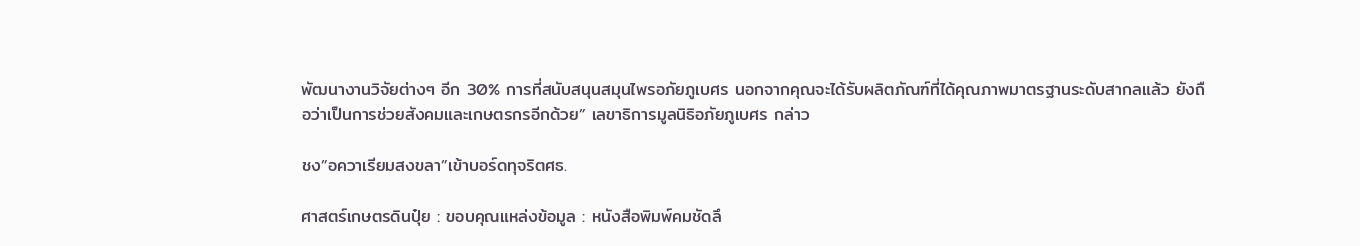พัฒนางานวิจัยต่างๆ อีก 30% การที่สนับสนุนสมุนไพรอภัยภูเบศร นอกจากคุณจะได้รับผลิตภัณฑ์ที่ได้คุณภาพมาตรฐานระดับสากลแล้ว ยังถือว่าเป็นการช่วยสังคมและเกษตรกรอีกด้วย” เลขาธิการมูลนิธิอภัยภูเบศร กล่าว

ชง”อควาเรียมสงขลา”เข้าบอร์ดทุจริตศธ.

ศาสตร์เกษตรดินปุ๋ย : ขอบคุณแหล่งข้อมูล : หนังสือพิมพ์คมชัดลึ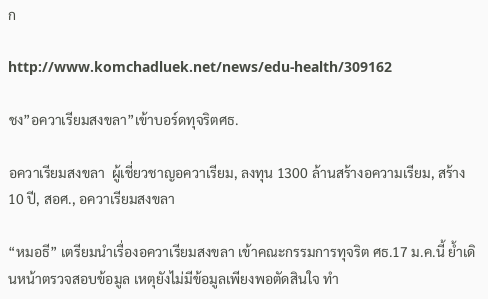ก

http://www.komchadluek.net/news/edu-health/309162

ชง”อควาเรียมสงขลา”เข้าบอร์ดทุจริตศธ.

อควาเรียมสงขลา  ผู้เชี่ยวชาญอควาเรียม, ลงทุน 1300 ล้านสร้างอความเรียม, สร้าง 10 ปี, สอศ., อควาเรียมสงขลา

“หมอธี” เตรียมนำเรื่องอควาเรียมสงขลา เข้าคณะกรรมการทุจริต ศธ.17 ม.ค.นี้ ย้ำเดินหน้าตรวจสอบข้อมูล เหตุยังไม่มีข้อมูลเพียงพอตัดสินใจ ทำ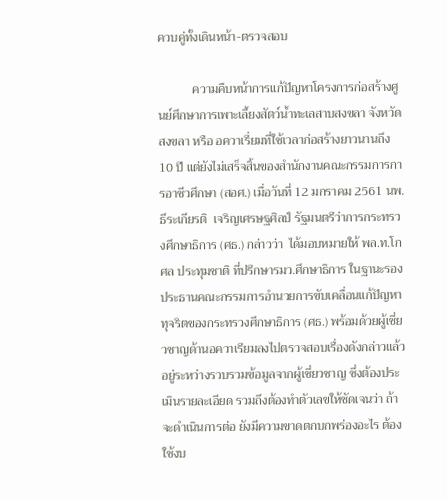ควบคู่ทั้งเดินหน้า-ตรวจสอบ

           ความคืบหน้าการแก้ปัญหาโครงการก่อสร้างศูนย์ศึกษาการเพาะเลี้ยงสัตว์น้ำทะเลสาบสงขลา จังหวัดสงขลา หรือ อควาเรี่ยมที่ใช้เวลาก่อสร้างยาวนานถึง 10 ปี แต่ยังไม่เสร็จสิ้นของสำนักงานคณะกรรมการการอาชีวศึกษา (สอศ.) เมื่อวันที่ 12 มกราคม 2561 นพ.ธีระเกียรติ  เจริญเศรษฐศิลป์ รัฐมนตรีว่าการกระทรวงศึกษาธิการ (ศธ.) กล่าวว่า  ได้มอบหมายให้ พล.ท.โกศล ประทุมชาติ ที่ปรึกษารมว.ศึกษาธิการ ในฐานะรองประธานคณะกรรมการอำนวยการขับเคลื่อนแก้ปัญหาทุจริตของกระทรวงศึกษาธิการ (ศธ.) พร้อมด้วยผู้เชี่ยวชาญด้านอควาเรียมลงไปตรวจสอบเรื่องดังกล่าวแล้ว  อยู่ระหว่างรวบรวมข้อมูลจากผู้เชี่ยวชาญ ซึ่งต้องประเมินรายละเอียด รวมถึงต้องทำตัวเลขให้ชัดเจนว่า ถ้าจะดำเนินการต่อ ยังมีความขาดตกบกพร่องอะไร ต้องใช้งบ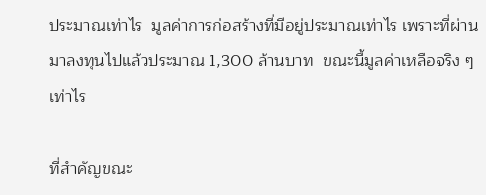ประมาณเท่าไร  มูลค่าการก่อสร้างที่มีอยู่ประมาณเท่าไร เพราะที่ผ่านมาลงทุนไปแล้วประมาณ 1,300 ล้านบาท  ขณะนี้มูลค่าเหลือจริง ๆ เท่าไร

ที่สำคัญขณะ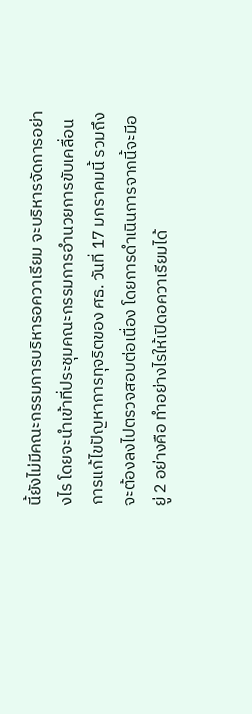นี้ยังไม่มีคณะกรรมการบริหารอควาเรียม จะบริหารจัดการอย่างไร โดยจะนำเข้าที่ประชุมคณะกรรมการอำนวยการขับเคลื่อนการแก้ไขปัญหาการทุจริตของ ศธ. วันที่ 17 มกราคมนี้ รวมถึงจะต้องลงไปตรวจสอบต่อเนื่อง โดยการดำเนินการจากนี้จะมีอยู่ 2 อย่างคือ ทำอย่างไรให้เปิดอควาเรียมได้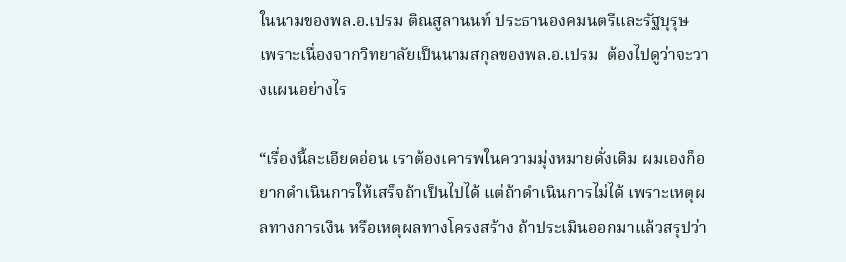ในนามของพล.อ.เปรม ติณสูลานนท์ ประธานองคมนตรีและรัฐบุรุษ เพราะเนื่องจากวิทยาลัยเป็นนามสกุลของพล.อ.เปรม  ต้องไปดูว่าจะวางแผนอย่างไร

“เรื่องนี้ละเอียดอ่อน เราต้องเคารพในความมุ่งหมายดั่งเดิม ผมเองก็อยากดำเนินการให้เสร็จถ้าเป็นไปได้ แต่ถ้าดำเนินการไม่ได้ เพราะเหตุผลทางการเงิน หรือเหตุผลทางโครงสร้าง ถ้าประเมินออกมาแล้วสรุปว่า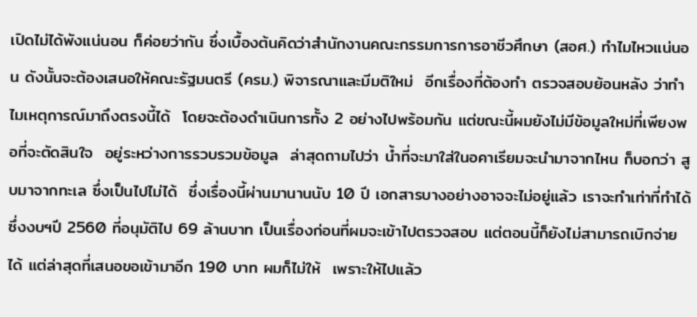เปิดไม่ได้พังแน่นอน ก็ค่อยว่ากัน ซึ่งเบื้องต้นคิดว่าสำนักงานคณะกรรมการการอาชีวศึกษา (สอศ.) ทำไมไหวแน่นอน ดังนั้นจะต้องเสนอให้คณะรัฐมนตรี (ครม.) พิจารณาและมีมติใหม่  อีกเรื่องที่ต้องทำ ตรวจสอบย้อนหลัง ว่าทำไมเหตุการณ์มาถึงตรงนี้ได้  โดยจะต้องดำเนินการทั้ง 2 อย่างไปพร้อมกัน แต่ขณะนี้ผมยังไม่มีข้อมูลใหม่ที่เพียงพอที่จะตัดสินใจ  อยู่ระหว่างการรวบรวมข้อมูล  ล่าสุดถามไปว่า น้ำที่จะมาใส่ในอคาเรียมจะนำมาจากไหน ก็บอกว่า สูบมาจากทะเล ซึ่งเป็นไปไม่ได้  ซึ่งเรื่องนี้ผ่านมานานนับ 10 ปี เอกสารบางอย่างอาจจะไม่อยู่แล้ว เราจะทำเท่าที่ทำได้ ซึ่งงบฯปี 2560 ที่อนุมัติไป 69 ล้านบาท เป็นเรื่องก่อนที่ผมจะเข้าไปตรวจสอบ แต่ตอนนี้ก็ยังไม่สามารถเบิกจ่ายได้ แต่ล่าสุดที่เสนอขอเข้ามาอีก 190 บาท ผมก็ไม่ให้  เพราะให้ไปแล้ว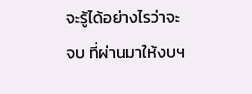จะรู้ได้อย่างไรว่าจะจบ ที่ผ่านมาให้งบฯ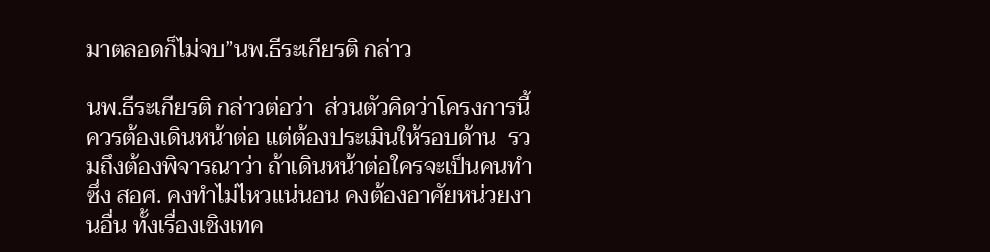มาตลอดก็ไม่จบ”นพ.ธีระเกียรติ กล่าว

นพ.ธีระเกียรติ กล่าวต่อว่า  ส่วนตัวคิดว่าโครงการนี้ ควรต้องเดินหน้าต่อ แต่ต้องประเมินให้รอบด้าน  รวมถึงต้องพิจารณาว่า ถ้าเดินหน้าต่อใครจะเป็นคนทำ ซึ่ง สอศ. คงทำไม่ไหวแน่นอน คงต้องอาศัยหน่วยงานอื่น ทั้งเรื่องเชิงเทค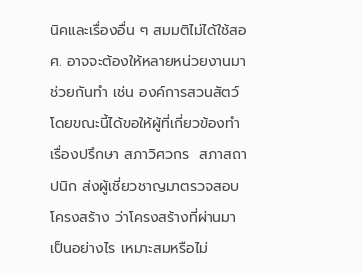นิคและเรื่องอื่น ๆ สมมติไม่ได้ใช้สอศ. อาจจะต้องให้หลายหน่วยงานมาช่วยกันทำ เช่น องค์การสวนสัตว์  โดยขณะนี้ได้ขอให้ผู้ที่เกี่ยวข้องทำเรื่องปรึกษา สภาวิศวกร  สภาสถาปนิก ส่งผู้เชี่ยวชาญมาตรวจสอบโครงสร้าง ว่าโครงสร้างที่ผ่านมา เป็นอย่างไร เหมาะสมหรือไม่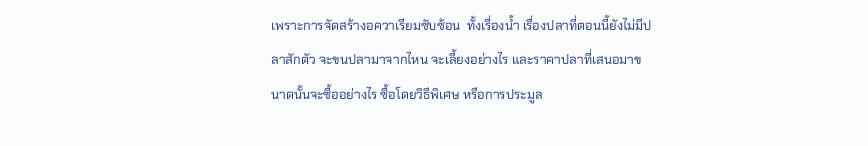เพราะการจัดสร้างอควาเรียมซับซ้อน  ทั้งเรื่องน้ำ เรื่องปลาที่ตอนนี้ยังไม่มีปลาสักตัว จะขนปลามาจากไหน จะเลี้ยงอย่างไร และราคาปลาที่เสนอมาขนาดนั้นจะซื้ออย่างไร ซื้อโดยวิธีพิเศษ หรือการประมูล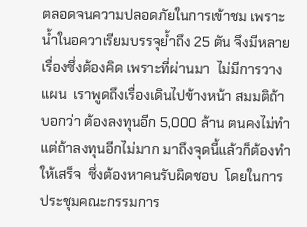ตลอดจนความปลอดภัยในการเข้าชม เพราะน้ำในอควาเรียมบรรจุย้ำถึง 25 ตัน จึงมีหลายเรื่องซึ่งต้องคิด เพราะที่ผ่านมา  ไม่มีการวางแผน  เราพูดถึงเรื่องเดินไปข้างหน้า สมมติถ้าบอกว่า ต้องลงทุนอีก 5,000 ล้าน ตนคงไม่ทำ แต่ถ้าลงทุนอีกไม่มาก มาถึงจุดนี้แล้วก็ต้องทำให้เสร็จ  ซึ่งต้องหาคนรับผิดชอบ  โดยในการประชุมคณะกรรมการ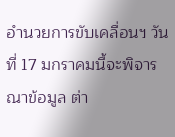อำนวยการขับเคลื่อนฯ วันที่ 17 มกราคมนี้จะพิจารณาข้อมูล ต่า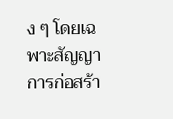ง ๆ โดยเฉพาะสัญญาการก่อสร้า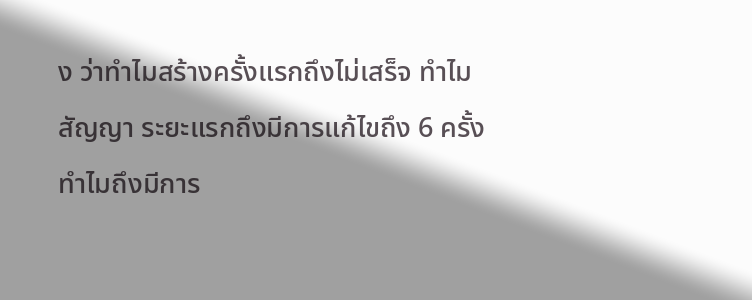ง ว่าทำไมสร้างครั้งแรกถึงไม่เสร็จ ทำไมสัญญา ระยะแรกถึงมีการแก้ไขถึง 6 ครั้ง ทำไมถึงมีการ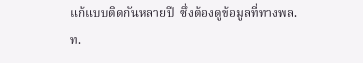แก้แบบติดกันหลายปี  ซึ่งต้องดูข้อมูลที่ทางพล.ท.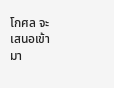โกศล จะเสนอเข้ามา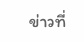ข่าวที่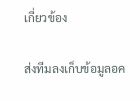เกี่ยวข้อง

ส่งทีมลงเก็บข้อมูลอค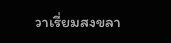วาเรี่ยมสงขลา